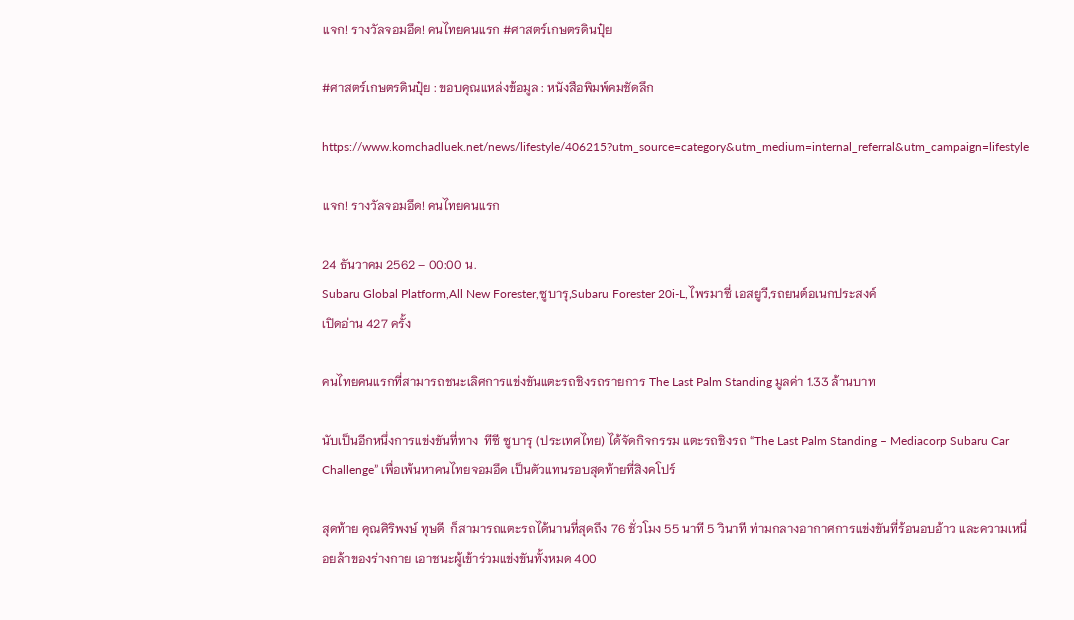แจก! รางวัลจอมอึด! คนไทยคนแรก #ศาสตร์เกษตรดินปุ๋ย

#ศาสตร์เกษตรดินปุ๋ย : ขอบคุณแหล่งข้อมูล : หนังสือพิมพ์คมชัดลึก

https://www.komchadluek.net/news/lifestyle/406215?utm_source=category&utm_medium=internal_referral&utm_campaign=lifestyle

แจก! รางวัลจอมอึด! คนไทยคนแรก

24 ธันวาคม 2562 – 00:00 น.
Subaru Global Platform,All New Forester,ซูบารุ,Subaru Forester 20i-L,ไพรมาซี่ เอสยูวี,รถยนต์อเนกประสงค์
เปิดอ่าน 427 ครั้ง

คนไทยคนแรกที่สามารถชนะเลิศการแข่งขันแตะรถชิงรถรายการ The Last Palm Standing มูลค่า 1.33 ล้านบาท

นับเป็นอีกหนึ่งการแข่งขันที่ทาง  ทีซี ซูบารุ (ประเทศไทย) ได้จัดกิจกรรม แตะรถชิงรถ “The Last Palm Standing – Mediacorp Subaru Car Challenge” เพื่อเพ้นหาคนไทยจอมอึด เป็นตัวแทนรอบสุดท้ายที่สิงคโปร์

สุดท้าย คุณศิริพงษ์ ทุษดี  ก็สามารถแตะรถได้นานที่สุดถึง 76 ชั่วโมง 55 นาที 5 วินาที ท่ามกลางอากาศการแข่งขันที่ร้อนอบอ้าว และความเหนื่อยล้าของร่างกาย เอาชนะผู้เข้าร่วมแข่งขันทั้งหมด 400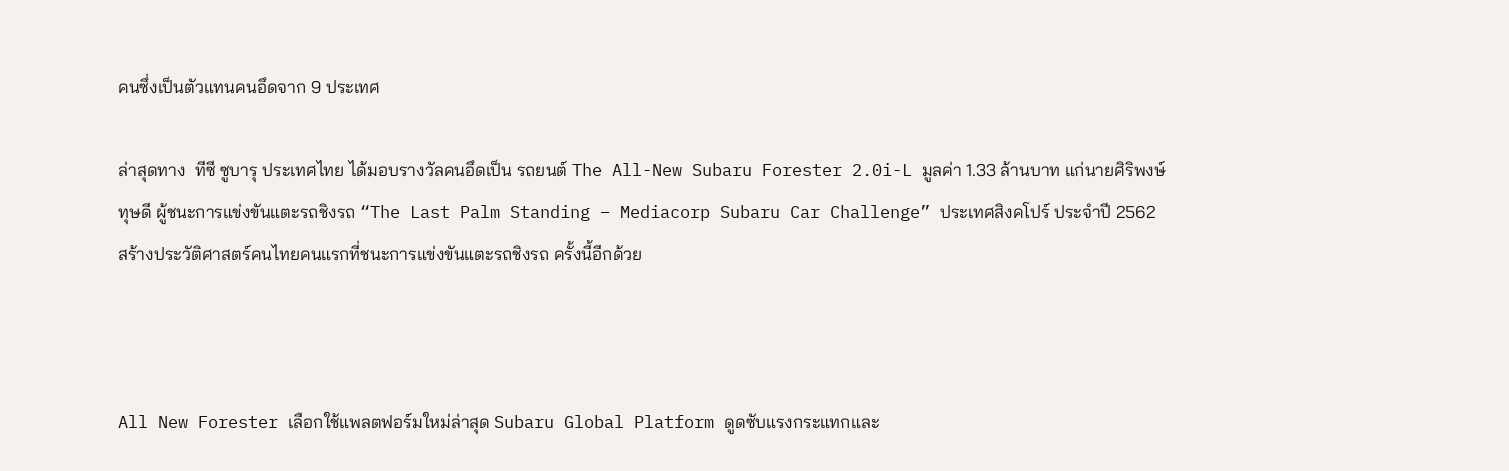คนซึ่งเป็นตัวแทนคนอึดจาก 9 ประเทศ

ล่าสุดทาง  ทีซี ซูบารุ ประเทศไทย ได้มอบรางวัลคนอึดเป็น รถยนต์ The All-New Subaru Forester 2.0i-L มูลค่า 1.33 ล้านบาท แก่นายศิริพงษ์ ทุษดี ผู้ชนะการแข่งขันแตะรถชิงรถ “The Last Palm Standing – Mediacorp Subaru Car Challenge” ประเทศสิงคโปร์ ประจำปี 2562 สร้างประวัติศาสตร์คนไทยคนแรกที่ชนะการแข่งขันแตะรถชิงรถ ครั้งนี้อีกด้วย



All New Forester เลือกใช้แพลตฟอร์มใหม่ล่าสุด Subaru Global Platform ดูดซับแรงกระแทกและ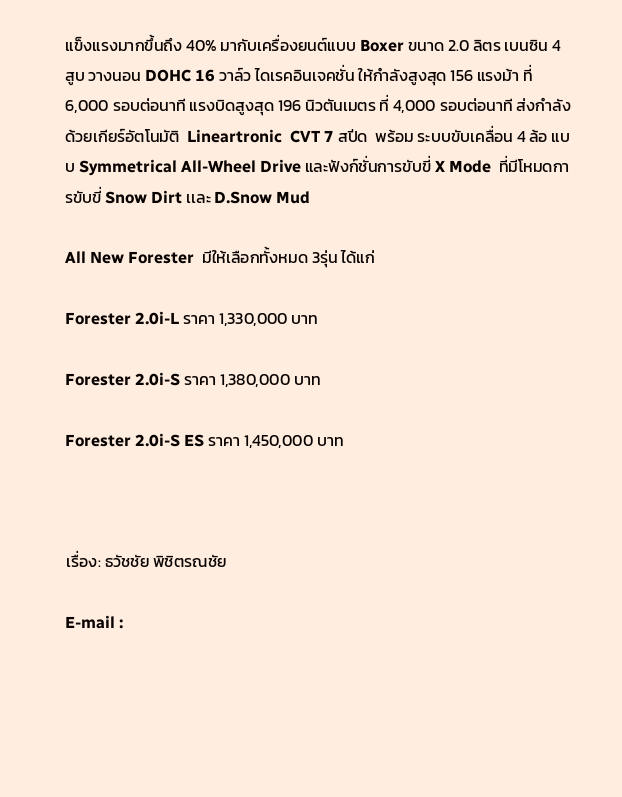แข็งแรงมากขึ้นถึง 40% มากับเครื่องยนต์แบบ Boxer ขนาด 2.0 ลิตร เบนซิน 4 สูบ วางนอน DOHC 16 วาล์ว ไดเรคอินเจคชั่น ให้กำลังสูงสุด 156 แรงม้า ที่ 6,000 รอบต่อนาที แรงบิดสูงสุด 196 นิวตันเมตร ที่ 4,000 รอบต่อนาที ส่งกำลังด้วยเกียร์อัตโนมัติ  Lineartronic  CVT 7 สปีด  พร้อม ระบบขับเคลื่อน 4 ล้อ แบบ Symmetrical All-Wheel Drive และฟังก์ชั่นการขับขี่ X Mode  ที่มีโหมดการขับขี่ Snow Dirt เเละ D.Snow Mud

All New Forester  มีให้เลือกทั้งหมด 3รุ่น ได้แก่

Forester 2.0i-L ราคา 1,330,000 บาท

Forester 2.0i-S ราคา 1,380,000 บาท

Forester 2.0i-S ES ราคา 1,450,000 บาท



เรื่อง: ธวัชชัย พิชิตรณชัย

E-mail :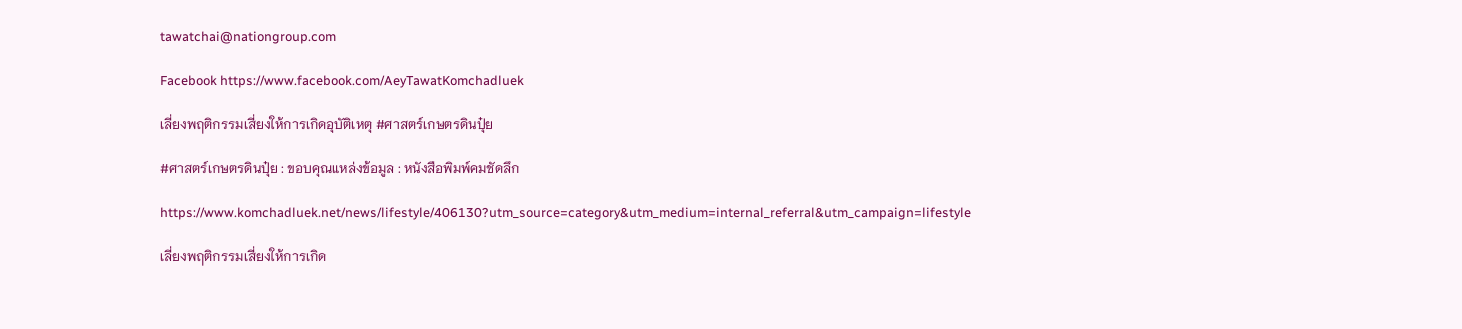tawatchai@nationgroup.com

Facebook https://www.facebook.com/AeyTawatKomchadluek

เลี่ยงพฤติกรรมเสี่ยงให้การเกิดอุบัติเหตุ #ศาสตร์เกษตรดินปุ๋ย

#ศาสตร์เกษตรดินปุ๋ย : ขอบคุณแหล่งข้อมูล : หนังสือพิมพ์คมชัดลึก

https://www.komchadluek.net/news/lifestyle/406130?utm_source=category&utm_medium=internal_referral&utm_campaign=lifestyle

เลี่ยงพฤติกรรมเสี่ยงให้การเกิด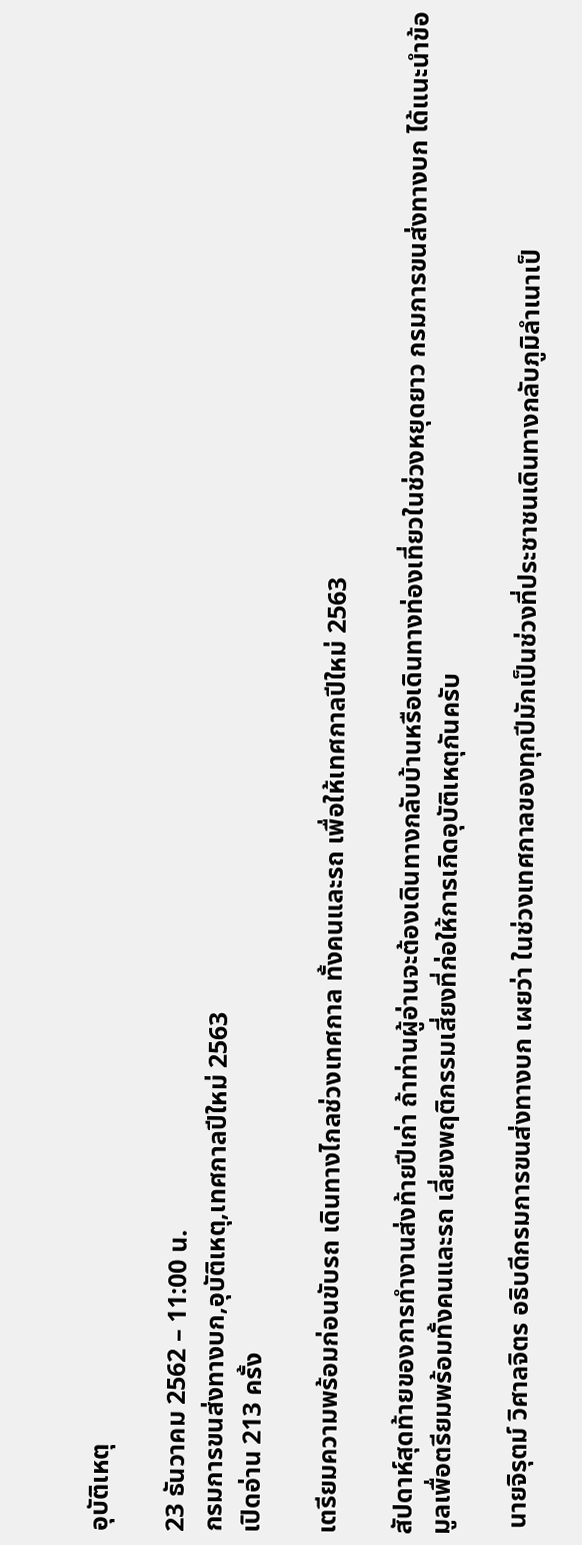อุบัติเหตุ

23 ธันวาคม 2562 – 11:00 น.
กรมการขนส่งทางบก,อุบัติเหตุ,เทศกาลปีใหม่ 2563
เปิดอ่าน 213 ครั้ง

เตรียมความพร้อมก่อนขับรถ เดินทางไกลช่วงเทศกาล ทั้งคนและรถ เพื่อให้เทศกาลปีใหม่ 2563

สัปดาห์สุดท้ายของการทำงานส่งท้ายปีเก่า ถ้าท่านผู้อ่านจะต้องเดินทางกลับบ้านหรือเดินทางท่องเที่ยวในช่วงหยุดยาว กรมการขนส่งทางบก ได้แนะนำข้อมูลเพื่อตรียมพร้อมทั้งคนและรถ เลี่ยงพฤติกรรมเสี่ยงที่ก่อให้การเกิดอุบัติเหตุกันครับ

 นายจิรุตม์ วิศาลจิตร อธิบดีกรมการขนส่งทางบก เผยว่า ในช่วงเทศกาลของทุกปีมักเป็นช่วงที่ประชาชนเดินทางกลับภูมิลำเนาเป็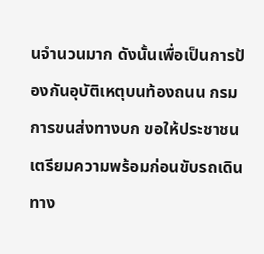นจำนวนมาก ดังนั้นเพื่อเป็นการป้องกันอุบัติเหตุบนท้องถนน กรมการขนส่งทางบก ขอให้ประชาชนเตรียมความพร้อมก่อนขับรถเดินทาง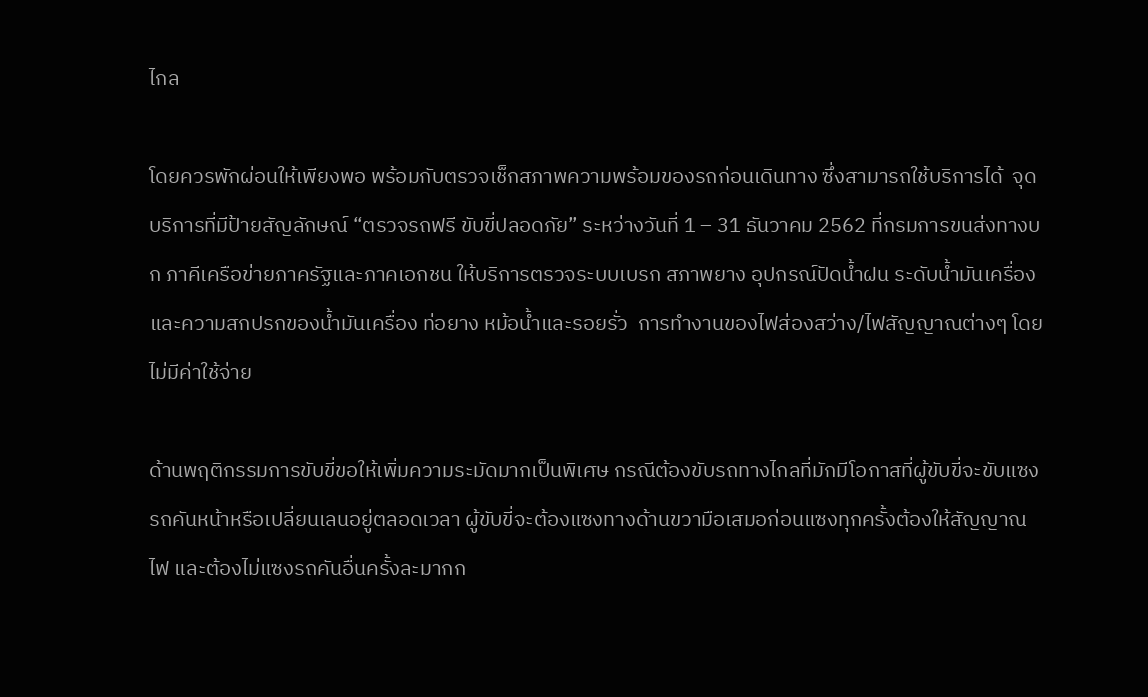ไกล

โดยควรพักผ่อนให้เพียงพอ พร้อมกับตรวจเช็กสภาพความพร้อมของรถก่อนเดินทาง ซึ่งสามารถใช้บริการได้  จุดบริการที่มีป้ายสัญลักษณ์ “ตรวจรถฟรี ขับขี่ปลอดภัย” ระหว่างวันที่ 1 – 31 ธันวาคม 2562 ที่กรมการขนส่งทางบก ภาคีเครือข่ายภาครัฐและภาคเอกชน ให้บริการตรวจระบบเบรก สภาพยาง อุปกรณ์ปัดน้ำฝน ระดับน้ำมันเครื่องและความสกปรกของน้ำมันเครื่อง ท่อยาง หม้อน้ำและรอยรั่ว  การทำงานของไฟส่องสว่าง/ไฟสัญญาณต่างๆ โดยไม่มีค่าใช้จ่าย

ด้านพฤติกรรมการขับขี่ขอให้เพิ่มความระมัดมากเป็นพิเศษ กรณีต้องขับรถทางไกลที่มักมีโอกาสที่ผู้ขับขี่จะขับแซงรถคันหน้าหรือเปลี่ยนเลนอยู่ตลอดเวลา ผู้ขับขี่จะต้องแซงทางด้านขวามือเสมอก่อนแซงทุกครั้งต้องให้สัญญาณไฟ และต้องไม่แซงรถคันอื่นครั้งละมากก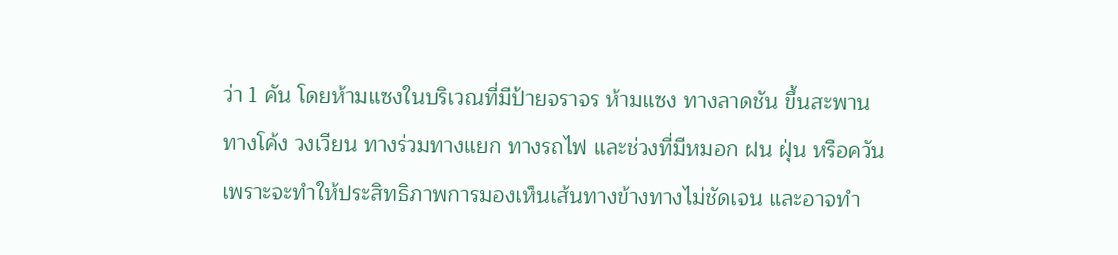ว่า 1 คัน โดยห้ามแซงในบริเวณที่มีป้ายจราจร ห้ามแซง ทางลาดชัน ขึ้นสะพาน ทางโค้ง วงเวียน ทางร่วมทางแยก ทางรถไฟ และช่วงที่มีหมอก ฝน ฝุ่น หรือควัน  เพราะจะทำให้ประสิทธิภาพการมองเห็นเส้นทางข้างทางไม่ชัดเจน และอาจทำ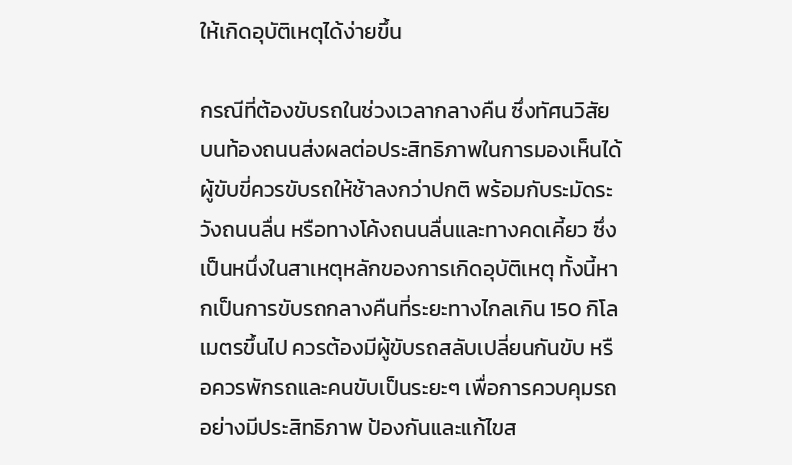ให้เกิดอุบัติเหตุได้ง่ายขึ้น

กรณีที่ต้องขับรถในช่วงเวลากลางคืน ซึ่งทัศนวิสัยบนท้องถนนส่งผลต่อประสิทธิภาพในการมองเห็นได้ ผู้ขับขี่ควรขับรถให้ช้าลงกว่าปกติ พร้อมกับระมัดระวังถนนลื่น หรือทางโค้งถนนลื่นและทางคดเคี้ยว ซึ่งเป็นหนึ่งในสาเหตุหลักของการเกิดอุบัติเหตุ ทั้งนี้หากเป็นการขับรถกลางคืนที่ระยะทางไกลเกิน 150 กิโลเมตรขึ้นไป ควรต้องมีผู้ขับรถสลับเปลี่ยนกันขับ หรือควรพักรถและคนขับเป็นระยะๆ เพื่อการควบคุมรถอย่างมีประสิทธิภาพ ป้องกันและแก้ไขส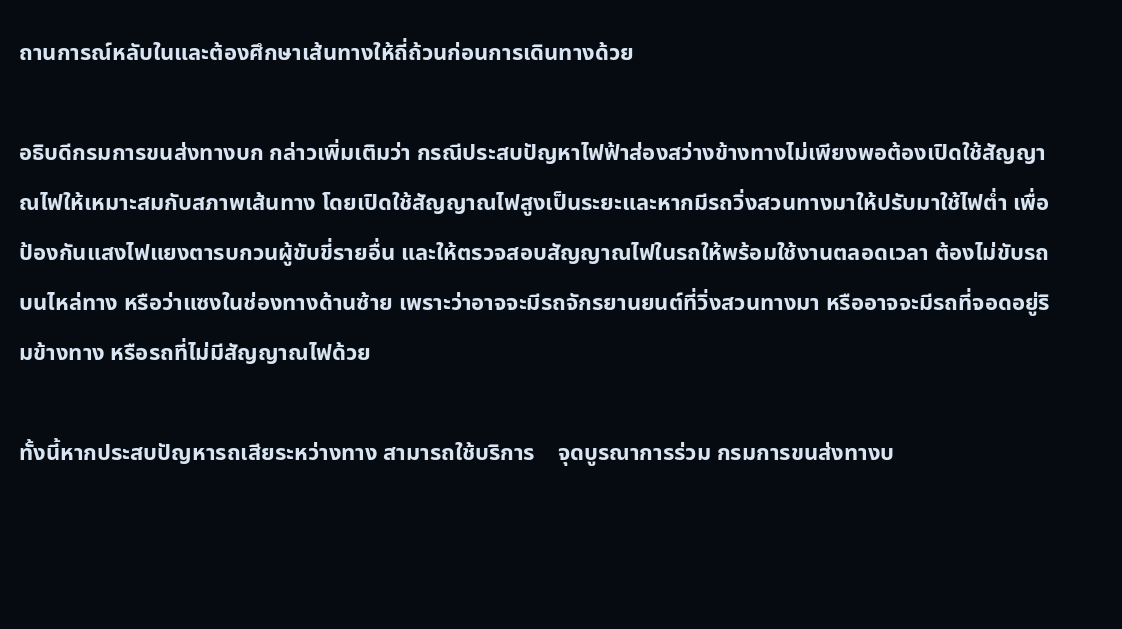ถานการณ์หลับในและต้องศึกษาเส้นทางให้ถี่ถ้วนก่อนการเดินทางด้วย

อธิบดีกรมการขนส่งทางบก กล่าวเพิ่มเติมว่า กรณีประสบปัญหาไฟฟ้าส่องสว่างข้างทางไม่เพียงพอต้องเปิดใช้สัญญาณไฟให้เหมาะสมกับสภาพเส้นทาง โดยเปิดใช้สัญญาณไฟสูงเป็นระยะและหากมีรถวิ่งสวนทางมาให้ปรับมาใช้ไฟต่ำ เพื่อป้องกันแสงไฟแยงตารบกวนผู้ขับขี่รายอื่น และให้ตรวจสอบสัญญาณไฟในรถให้พร้อมใช้งานตลอดเวลา ต้องไม่ขับรถบนไหล่ทาง หรือว่าแซงในช่องทางด้านซ้าย เพราะว่าอาจจะมีรถจักรยานยนต์ที่วิ่งสวนทางมา หรืออาจจะมีรถที่จอดอยู่ริมข้างทาง หรือรถที่ไม่มีสัญญาณไฟด้วย

ทั้งนี้หากประสบปัญหารถเสียระหว่างทาง สามารถใช้บริการ    จุดบูรณาการร่วม กรมการขนส่งทางบ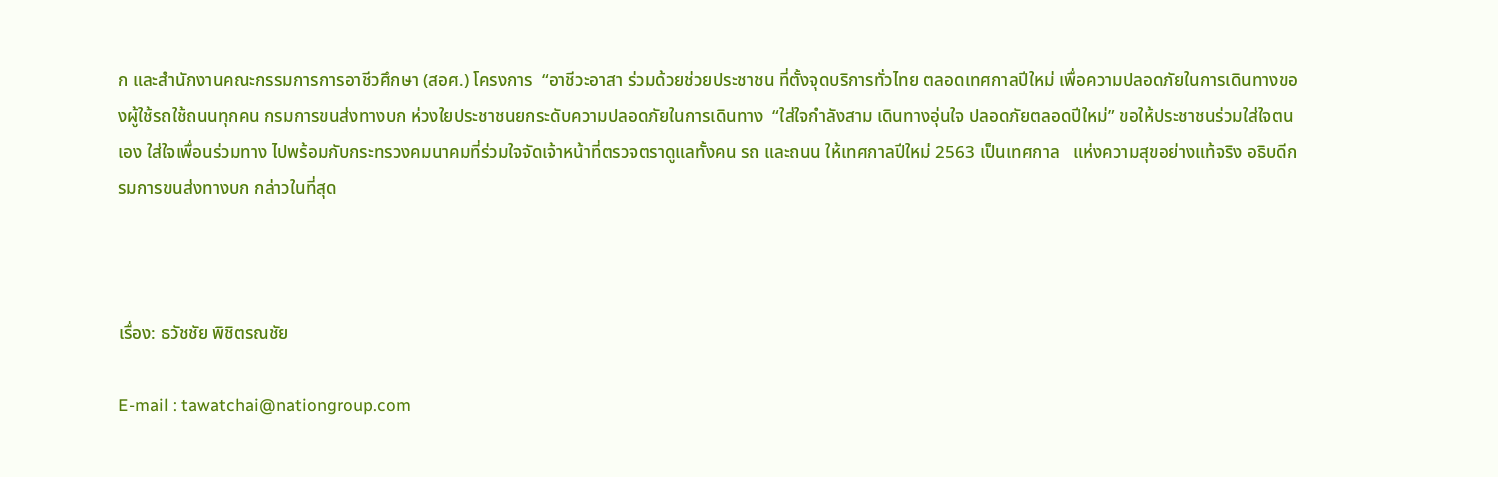ก และสำนักงานคณะกรรมการการอาชีวศึกษา (สอศ.) โครงการ  “อาชีวะอาสา ร่วมด้วยช่วยประชาชน ที่ตั้งจุดบริการทั่วไทย ตลอดเทศกาลปีใหม่ เพื่อความปลอดภัยในการเดินทางของผู้ใช้รถใช้ถนนทุกคน กรมการขนส่งทางบก ห่วงใยประชาชนยกระดับความปลอดภัยในการเดินทาง  “ใส่ใจกำลังสาม เดินทางอุ่นใจ ปลอดภัยตลอดปีใหม่” ขอให้ประชาชนร่วมใส่ใจตนเอง ใส่ใจเพื่อนร่วมทาง ไปพร้อมกับกระทรวงคมนาคมที่ร่วมใจจัดเจ้าหน้าที่ตรวจตราดูแลทั้งคน รถ และถนน ให้เทศกาลปีใหม่ 2563 เป็นเทศกาล   แห่งความสุขอย่างแท้จริง อธิบดีกรมการขนส่งทางบก กล่าวในที่สุด



เรื่อง: ธวัชชัย พิชิตรณชัย

E-mail : tawatchai@nationgroup.com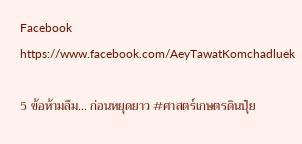Facebook https://www.facebook.com/AeyTawatKomchadluek

5 ข้อห้ามลืม… ก่อนหยุดยาว #ศาสตร์เกษตรดินปุ๋ย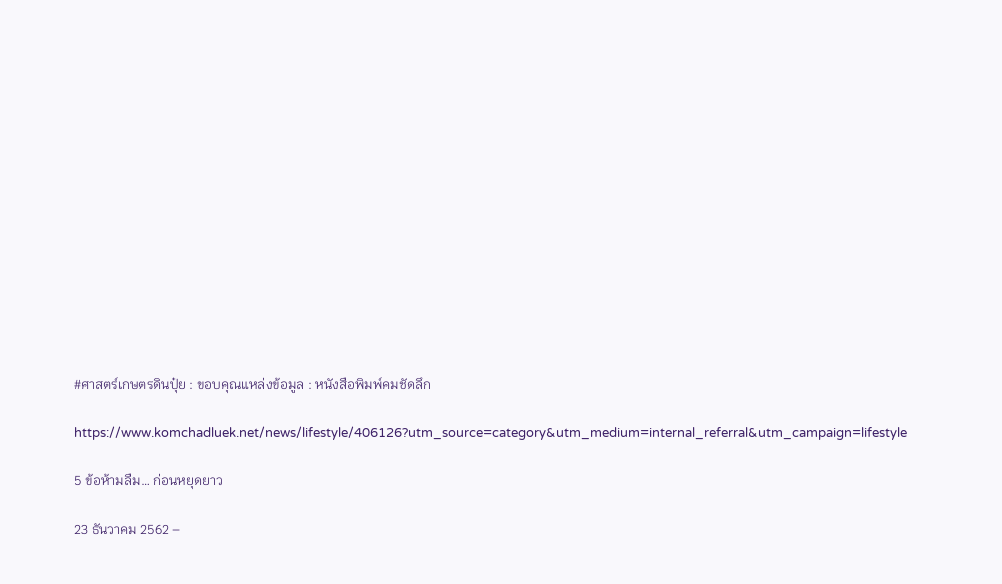#ศาสตร์เกษตรดินปุ๋ย : ขอบคุณแหล่งข้อมูล : หนังสือพิมพ์คมชัดลึก

https://www.komchadluek.net/news/lifestyle/406126?utm_source=category&utm_medium=internal_referral&utm_campaign=lifestyle

5 ข้อห้ามลืม… ก่อนหยุดยาว

23 ธันวาคม 2562 –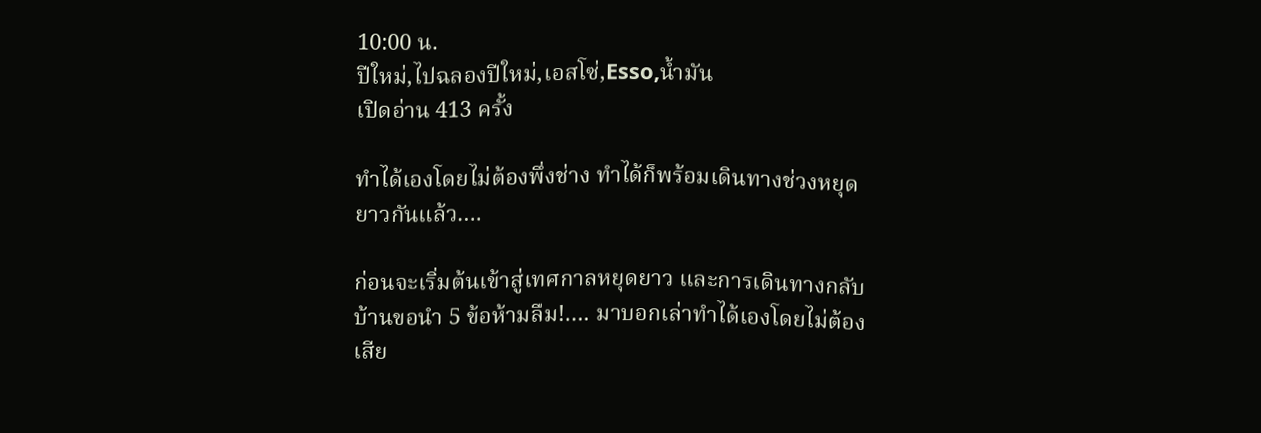10:00 น.
ปีใหม่,ไปฉลองปีใหม่,เอสโซ่,Esso,น้ำมัน
เปิดอ่าน 413 ครั้ง

ทำได้เองโดยไม่ต้องพึ่งช่าง ทำได้ก็พร้อมเดินทางช่วงหยุดยาวกันแล้ว….

ก่อนจะเริ่มต้นเข้าสู่เทศกาลหยุดยาว และการเดินทางกลับบ้านขอนำ 5 ข้อห้ามลืม!…. มาบอกเล่าทำได้เองโดยไม่ต้องเสีย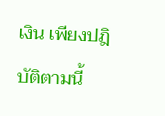เงิน เพียงปฎิบัติตามนี้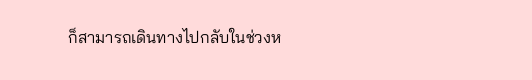ก็สามารถเดินทางไปกลับในช่วงห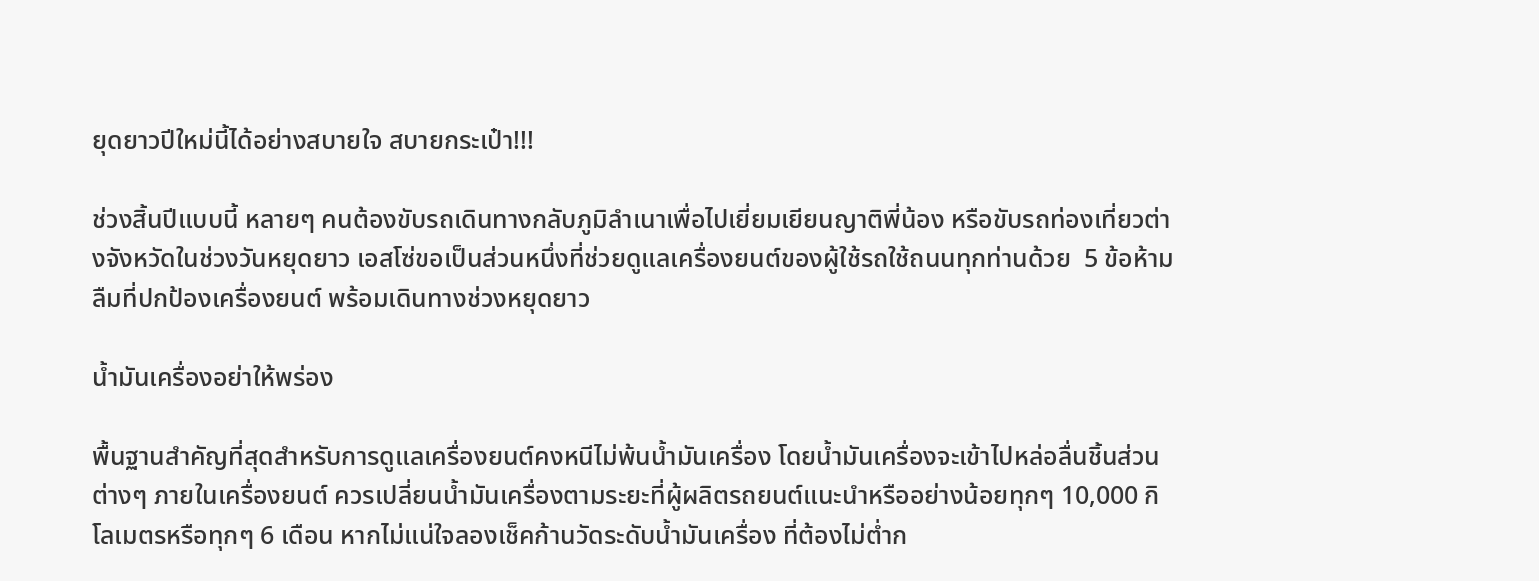ยุดยาวปีใหม่นี้ได้อย่างสบายใจ สบายกระเป๋า!!!

ช่วงสิ้นปีแบบนี้ หลายๆ คนต้องขับรถเดินทางกลับภูมิลำเนาเพื่อไปเยี่ยมเยียนญาติพี่น้อง หรือขับรถท่องเที่ยวต่างจังหวัดในช่วงวันหยุดยาว เอสโซ่ขอเป็นส่วนหนึ่งที่ช่วยดูแลเครื่องยนต์ของผู้ใช้รถใช้ถนนทุกท่านด้วย  5 ข้อห้ามลืมที่ปกป้องเครื่องยนต์ พร้อมเดินทางช่วงหยุดยาว

น้ำมันเครื่องอย่าให้พร่อง

พื้นฐานสำคัญที่สุดสำหรับการดูแลเครื่องยนต์คงหนีไม่พ้นน้ำมันเครื่อง โดยน้ำมันเครื่องจะเข้าไปหล่อลื่นชิ้นส่วนต่างๆ ภายในเครื่องยนต์ ควรเปลี่ยนน้ำมันเครื่องตามระยะที่ผู้ผลิตรถยนต์แนะนำหรืออย่างน้อยทุกๆ 10,000 กิโลเมตรหรือทุกๆ 6 เดือน หากไม่แน่ใจลองเช็คก้านวัดระดับน้ำมันเครื่อง ที่ต้องไม่ต่ำก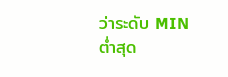ว่าระดับ MIN ต่ำสุด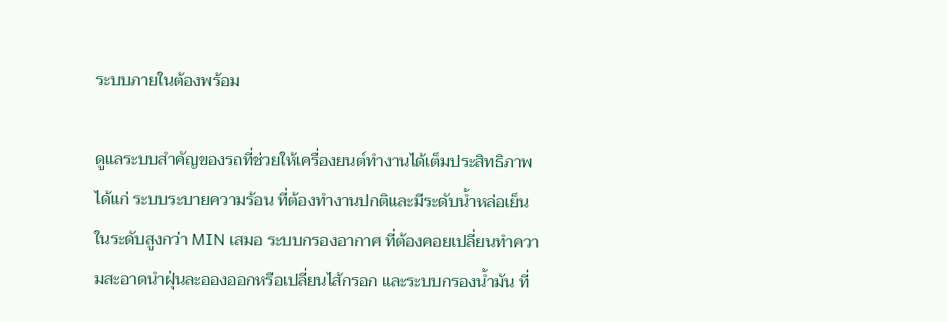ระบบภายในต้องพร้อม

ดูแลระบบสำคัญของรถที่ช่วยให้เครื่องยนต์ทำงานได้เต็มประสิทธิภาพ ได้แก่ ระบบระบายความร้อน ที่ต้องทำงานปกติและมีระดับน้ำหล่อเย็นในระดับสูงกว่า MIN เสมอ ระบบกรองอากาศ ที่ต้องคอยเปลี่ยนทำความสะอาดนำฝุ่นละอองออกหรือเปลี่ยนไส้กรอก และระบบกรองน้ำมัน ที่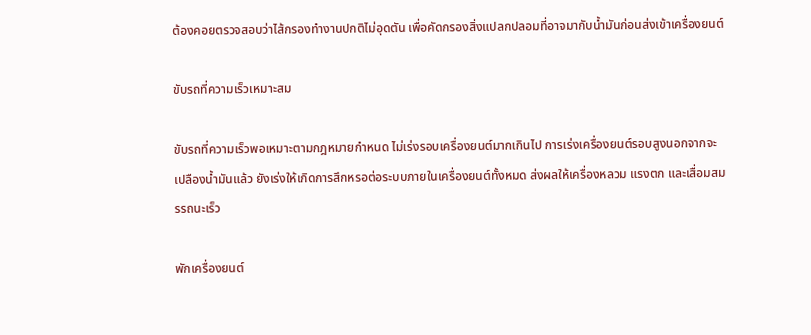ต้องคอยตรวจสอบว่าไส้กรองทำงานปกติไม่อุดตัน เพื่อคัดกรองสิ่งแปลกปลอมที่อาจมากับน้ำมันก่อนส่งเข้าเครื่องยนต์

ขับรถที่ความเร็วเหมาะสม

ขับรถที่ความเร็วพอเหมาะตามกฎหมายกำหนด ไม่เร่งรอบเครื่องยนต์มากเกินไป การเร่งเครื่องยนต์รอบสูงนอกจากจะเปลืองน้ำมันแล้ว ยังเร่งให้เกิดการสึกหรอต่อระบบภายในเครื่องยนต์ทั้งหมด ส่งผลให้เครื่องหลวม แรงตก และเสื่อมสมรรถนะเร็ว

พักเครื่องยนต์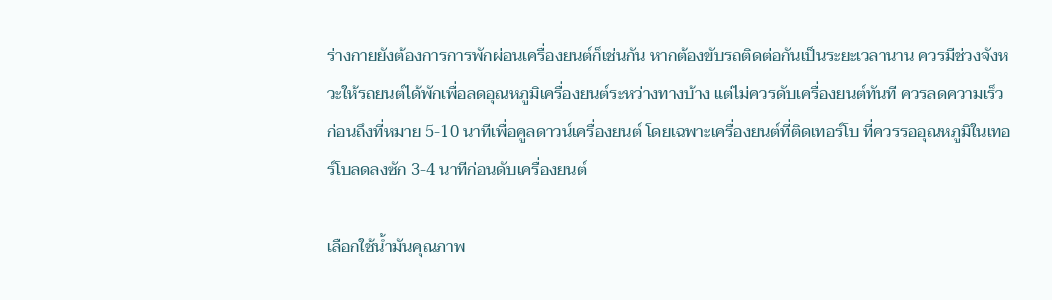ร่างกายยังต้องการการพักผ่อนเครื่องยนต์ก็เช่นกัน หากต้องขับรถติดต่อกันเป็นระยะเวลานาน ควรมีช่วงจังหวะให้รถยนต์ได้พักเพื่อลดอุณหภูมิเครื่องยนต์ระหว่างทางบ้าง แต่ไม่ควรดับเครื่องยนต์ทันที ควรลดความเร็วก่อนถึงที่หมาย 5-10 นาทีเพื่อคูลดาวน์เครื่องยนต์ โดยเฉพาะเครื่องยนต์ที่ติดเทอร์โบ ที่ควรรออุณหภูมิในเทอร์โบลดลงซัก 3-4 นาทีก่อนดับเครื่องยนต์

เลือกใช้น้ำมันคุณภาพ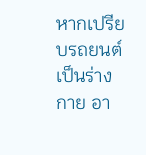หากเปรียบรถยนต์เป็นร่างกาย อา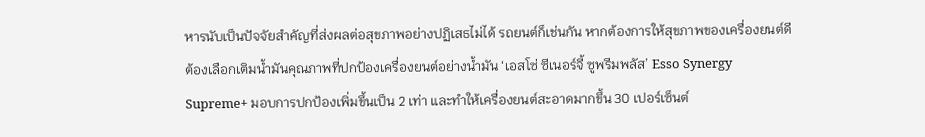หารนับเป็นปัจจัยสำคัญที่ส่งผลต่อสุขภาพอย่างปฏิเสธไม่ได้ รถยนต์ก็เช่นกัน หากต้องการให้สุขภาพของเครื่องยนต์ดีต้องเลือกเติมน้ำมันคุณภาพที่ปกป้องเครื่องยนต์อย่างน้ำมัน ‘เอสโซ่ ซีเนอร์จี้ ซูพรีมพลัส’ Esso Synergy Supreme+ มอบการปกป้องเพิ่มขึ้นเป็น 2 เท่า และทำให้เครื่องยนต์สะอาดมากขึ้น 30 เปอร์เซ็นต์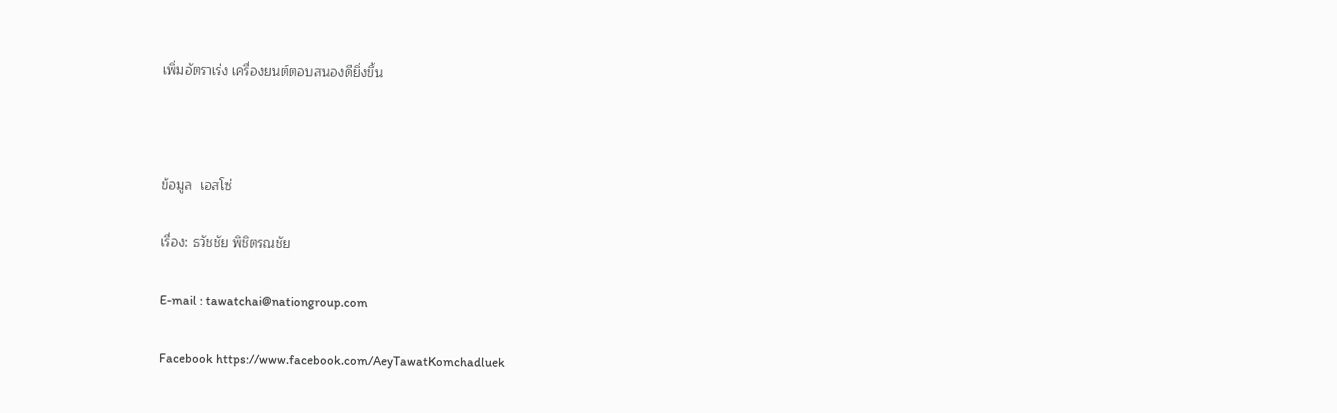เพิ่มอัตราเร่ง เครื่องยนต์ตอบสนองดียิ่งขึ้น



ข้อมูล  เอสโซ่

เรื่อง: ธวัชชัย พิชิตรณชัย

E-mail : tawatchai@nationgroup.com

Facebook https://www.facebook.com/AeyTawatKomchadluek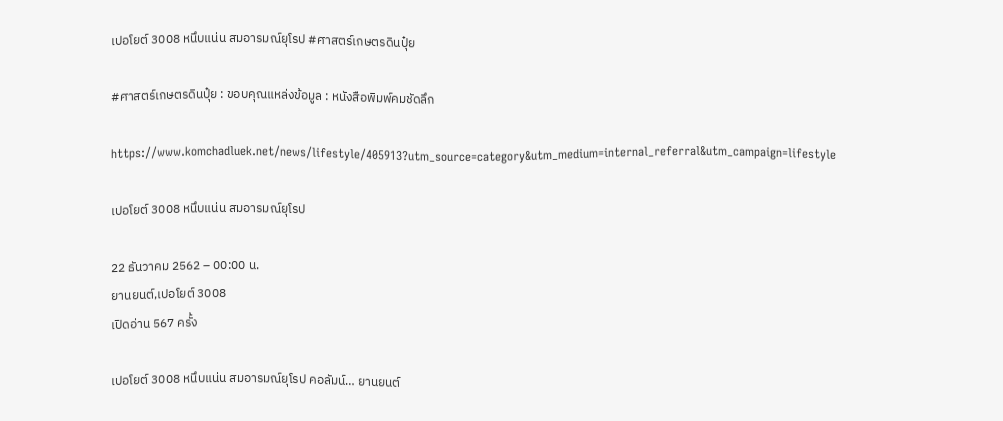เปอโยต์ 3008 หนึบแน่น สมอารมณ์ยุโรป #ศาสตร์เกษตรดินปุ๋ย

#ศาสตร์เกษตรดินปุ๋ย : ขอบคุณแหล่งข้อมูล : หนังสือพิมพ์คมชัดลึก

https://www.komchadluek.net/news/lifestyle/405913?utm_source=category&utm_medium=internal_referral&utm_campaign=lifestyle

เปอโยต์ 3008 หนึบแน่น สมอารมณ์ยุโรป

22 ธันวาคม 2562 – 00:00 น.
ยานยนต์,เปอโยต์ 3008
เปิดอ่าน 567 ครั้ง

เปอโยต์ 3008 หนึบแน่น สมอารมณ์ยุโรป คอลัมน์… ยานยนต์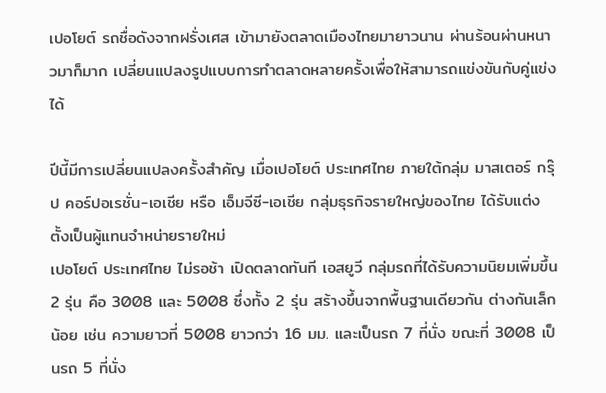เปอโยต์ รถชื่อดังจากฝรั่งเศส เข้ามายังตลาดเมืองไทยมายาวนาน ผ่านร้อนผ่านหนาวมาก็มาก เปลี่ยนแปลงรูปแบบการทำตลาดหลายครั้งเพื่อให้สามารถแข่งขันกับคู่แข่งได้

ปีนี้มีการเปลี่ยนแปลงครั้งสำคัญ เมื่อเปอโยต์ ประเทศไทย ภายใต้กลุ่ม มาสเตอร์ กรุ๊ป คอร์ปอเรชั่น-เอเชีย หรือ เอ็มจีซี-เอเชีย กลุ่มธุรกิจรายใหญ่ของไทย ได้รับแต่งตั้งเป็นผู้แทนจำหน่ายรายใหม่
เปอโยต์ ประเทศไทย ไม่รอช้า เปิดตลาดทันที เอสยูวี กลุ่มรถที่ได้รับความนิยมเพิ่มขึ้น 2 รุ่น คือ 3008 และ 5008 ซึ่งทั้ง 2 รุ่น สร้างขึ้นจากพื้นฐานเดียวกัน ต่างกันเล็กน้อย เช่น ความยาวที่ 5008 ยาวกว่า 16 มม. และเป็นรถ 7 ที่นั่ง ขณะที่ 3008 เป็นรถ 5 ที่นั่ง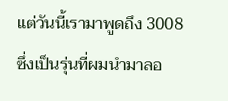แต่วันนี้เรามาพูดถึง 3008 ซึ่งเป็นรุ่นที่ผมนำมาลอ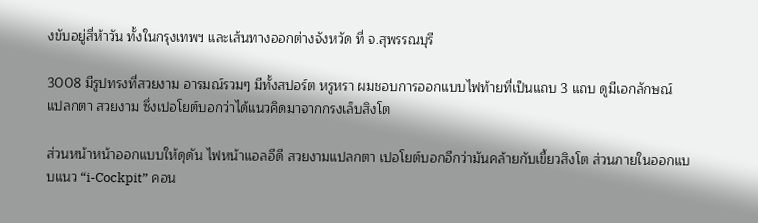งขับอยู่สี่ห้าวัน ทั้งในกรุงเทพฯ และเส้นทางออกต่างจังหวัด ที่ จ.สุพรรณบุรี

3008 มีรูปทรงที่สวยงาม อารมณ์รวมๆ มีทั้งสปอร์ต หรูหรา ผมชอบการออกแบบไฟท้ายที่เป็นแถบ 3 แถบ ดูมีเอกลักษณ์ แปลกตา สวยงาม ซึ่งเปอโยต์บอกว่าได้แนวคิดมาจากกรงเล็บสิงโต

ส่วนหน้าหน้าออกแบบให้ดุดัน ไฟหน้าแอลอีดี สวยงามแปลกตา เปอโยต์บอกอีกว่ามันคล้ายกับเขี้ยวสิงโต ส่วนภายในออกแบบแนว “i-Cockpit” คอน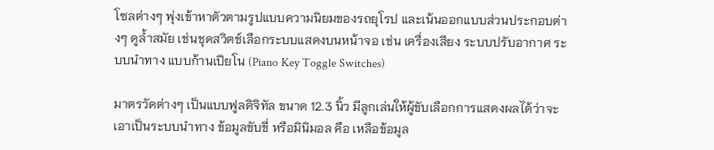โซลต่างๆ พุ่งเข้าหาตัวตามรูปแบบความนิยมของรถยุโรป และเน้นออกแบบส่วนประกอบต่างๆ ดูล้ำสมัย เช่นชุดสวิตช์เลือกระบบแสดงบนหน้าจอ เช่น เครื่องเสียง ระบบปรับอากาศ ระบบนำทาง แบบก้านเปียโน (Piano Key Toggle Switches)

มาตรวัดต่างๆ เป็นแบบฟูลดิจิทัล ขนาด 12.3 นิ้ว มีลูกเล่นให้ผู้ขับเลือกการแสดงผลได้ว่าจะเอาเป็นระบบนำทาง ข้อมูลขับขี่ หรือมินิมอล คือ เหลือข้อมูล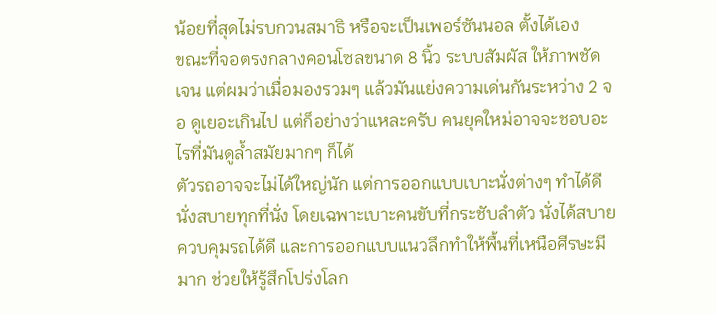น้อยที่สุดไม่รบกวนสมาธิ หรือจะเป็นเพอร์ซันนอล ตั้งได้เอง
ขณะที่จอตรงกลางคอนโซลขนาด 8 นิ้ว ระบบสัมผัส ให้ภาพชัดเจน แต่ผมว่าเมื่อมองรวมๆ แล้วมันแย่งความเด่นกันระหว่าง 2 จอ ดูเยอะเกินไป แต่ก็อย่างว่าแหละครับ คนยุคใหม่อาจจะชอบอะไรที่มันดูล้ำสมัยมากๆ ก็ได้
ตัวรถอาจจะไม่ได้ใหญ่นัก แต่การออกแบบเบาะนั่งต่างๆ ทำได้ดี นั่งสบายทุกที่นั่ง โดยเฉพาะเบาะคนขับที่กระชับลำตัว นั่งได้สบาย ควบคุมรถได้ดี และการออกแบบแนวลึกทำให้พื้นที่เหนือศีรษะมีมาก ช่วยให้รู้สึกโปร่งโลก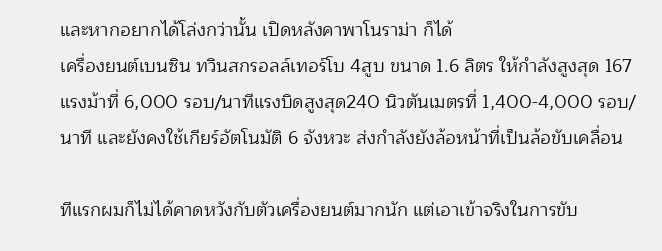และหากอยากได้โล่งกว่านั้น เปิดหลังคาพาโนราม่า ก็ได้
เครื่องยนต์เบนซิน ทวินสกรอลล์เทอร์โบ 4สูบ ขนาด 1.6 ลิตร ให้กำลังสูงสุด 167 แรงม้าที่ 6,000 รอบ/นาทีแรงบิดสูงสุด240 นิวตันเมตรที่ 1,400-4,000 รอบ/นาที และยังคงใช้เกียร์อัตโนมัติ 6 จังหวะ ส่งกำลังยังล้อหน้าที่เป็นล้อขับเคลื่อน

ทีแรกผมก็ไม่ได้คาดหวังกับตัวเครื่องยนต์มากนัก แต่เอาเข้าจริงในการขับ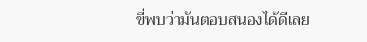ขี่พบว่ามันตอบสนองได้ดีเลย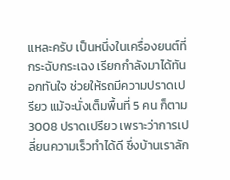แหละครับ เป็นหนึ่งในเครื่องยนต์ที่กระฉับกระเฉง เรียกกำลังมาได้ทันอกทันใจ ช่วยให้รถมีความปราดเปรียว แม้จะนั่งเต็มพื้นที่ 5 คน ก็ตาม
3008 ปราดเปรียว เพราะว่าการเปลี่ยนความเร็วทำได้ดี ซึ่งบ้านเราลัก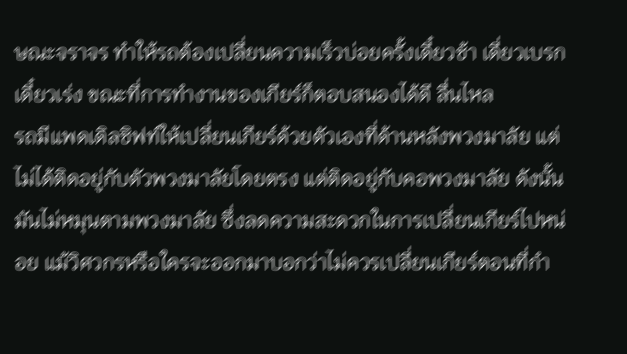ษณะจราจร ทำให้รถต้องเปลี่ยนความเร็วบ่อยครั้งเดี๋ยวช้า เดี่ยวเบรก เดี๋ยวเร่ง ขณะที่การทำงานของเกียร์ก็ตอบสนองได้ดี ลื่นไหล
รถมีแพดเดิลชิฟท์ให้เปลี่ยนเกียร์ด้วยตัวเองที่ด้านหลังพวงมาลัย แต่ไม่ได้ติดอยู่กับตัวพวงมาลัยโดยตรง แต่ติดอยู่กับคอพวงมาลัย ดังนั้นมันไม่หมุนตามพวงมาลัย ซึ่งลดความสะดวกในการเปลี่ยนเกียร์ไปหน่อย แม้วิศวกรหรือใครจะออกมาบอกว่าไม่ควรเปลี่ยนเกียร์ตอนที่กำ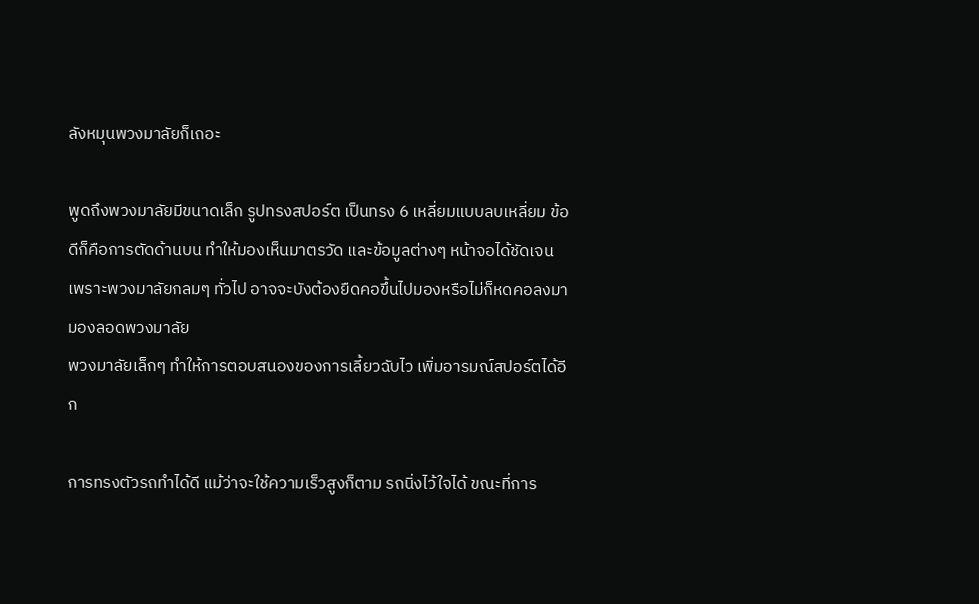ลังหมุนพวงมาลัยก็เถอะ

พูดถึงพวงมาลัยมีขนาดเล็ก รูปทรงสปอร์ต เป็นทรง 6 เหลี่ยมแบบลบเหลี่ยม ข้อดีก็คือการตัดด้านบน ทำให้มองเห็นมาตรวัด และข้อมูลต่างๆ หน้าจอได้ชัดเจน เพราะพวงมาลัยกลมๆ ทั่วไป อาจจะบังต้องยืดคอขึ้นไปมองหรือไม่ก็หดคอลงมามองลอดพวงมาลัย
พวงมาลัยเล็กๆ ทำให้การตอบสนองของการเลี้ยวฉับไว เพิ่มอารมณ์สปอร์ตได้อีก

การทรงตัวรถทำได้ดี แม้ว่าจะใช้ความเร็วสูงก็ตาม รถนิ่งไว้ใจได้ ขณะที่การ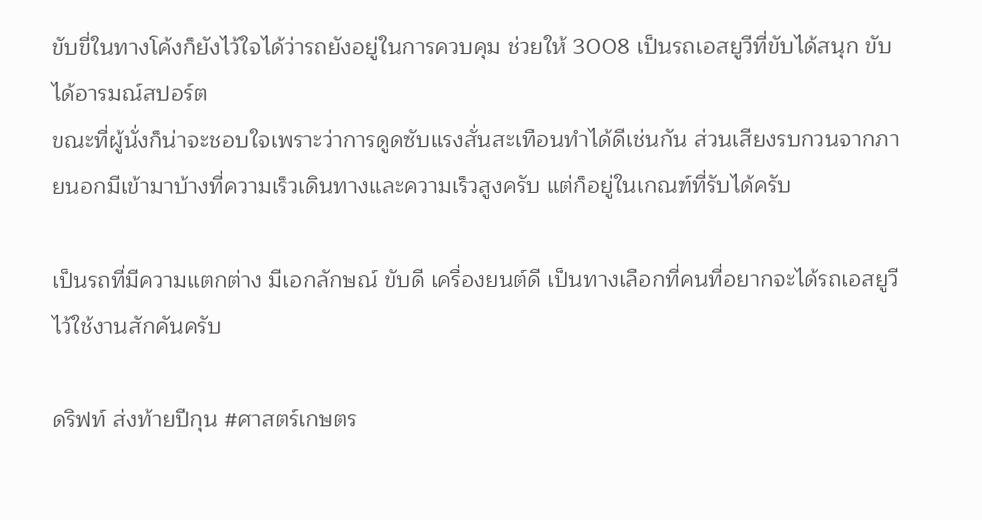ขับขี่ในทางโค้งก็ยังไว้ใจได้ว่ารถยังอยู่ในการควบคุม ช่วยให้ 3008 เป็นรถเอสยูวีที่ขับได้สนุก ขับได้อารมณ์สปอร์ต
ขณะที่ผู้นั่งก็น่าจะชอบใจเพราะว่าการดูดซับแรงสั่นสะเทือนทำได้ดีเช่นกัน ส่วนเสียงรบกวนจากภายนอกมีเข้ามาบ้างที่ความเร็วเดินทางและความเร็วสูงครับ แต่ก็อยู่ในเกณฑ์ที่รับได้ครับ

เป็นรถที่มีความแตกต่าง มีเอกลักษณ์ ขับดี เครื่องยนต์ดี เป็นทางเลือกที่คนที่อยากจะได้รถเอสยูวี ไว้ใช้งานสักคันครับ

ดริฟท์ ส่งท้ายปีกุน #ศาสตร์เกษตร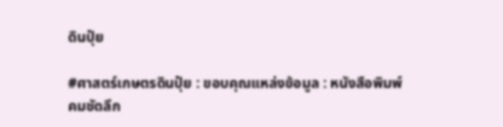ดินปุ๋ย

#ศาสตร์เกษตรดินปุ๋ย : ขอบคุณแหล่งข้อมูล : หนังสือพิมพ์คมชัดลึก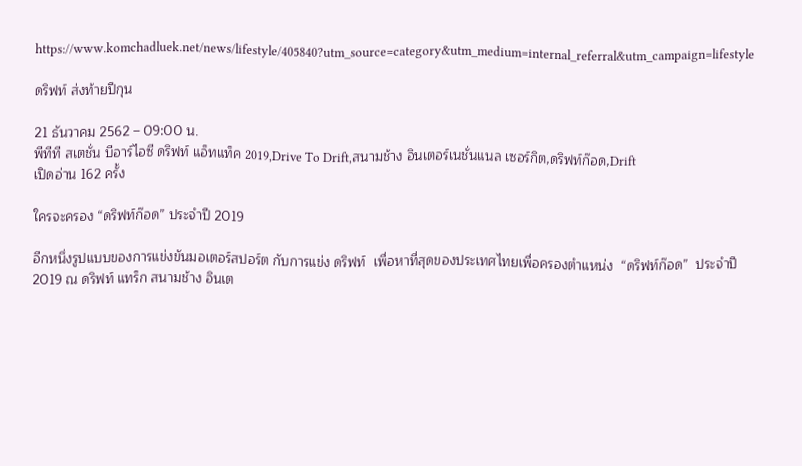https://www.komchadluek.net/news/lifestyle/405840?utm_source=category&utm_medium=internal_referral&utm_campaign=lifestyle

ดริฟท์ ส่งท้ายปีกุน

21 ธันวาคม 2562 – 09:00 น.
พีทีที สเตชั่น บีอาร์ไอซี ดริฟท์ แอ็ทแท็ค 2019,Drive To Drift,สนามช้าง อินเตอร์เนชั่นแนล เซอร์กิต,ดริฟท์ก๊อด,Drift
เปิดอ่าน 162 ครั้ง

ใครจะครอง “ดริฟท์ก๊อด” ประจำปี 2019

อีกหนึ่งรูปแบบของการแข่งขันมอเตอร์สปอร์ต กับการแข่ง ดริฟท์  เพื่อหาที่สุดของประเทศไทยเพื่อครองตำแหน่ง  “ดริฟท์ก๊อด”  ประจำปี 2019 ณ ดริฟท์ แทร็ก สนามช้าง อินเต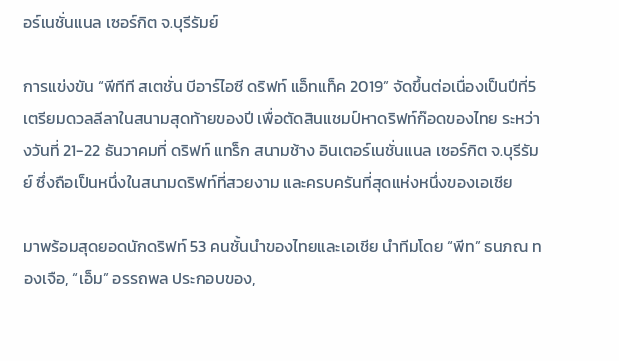อร์เนชั่นแนล เซอร์กิต จ.บุรีรัมย์

การแข่งขัน “พีทีที สเตชั่น บีอาร์ไอซี ดริฟท์ แอ็ทแท็ค 2019” จัดขึ้นต่อเนื่องเป็นปีที่5 เตรียมดวลลีลาในสนามสุดท้ายของปี เพื่อตัดสินแชมป์หาดริฟท์ก๊อดของไทย ระหว่างวันที่ 21-22 ธันวาคมที่ ดริฟท์ แทร็ก สนามช้าง อินเตอร์เนชั่นแนล เซอร์กิต จ.บุรีรัมย์ ซึ่งถือเป็นหนึ่งในสนามดริฟท์ที่สวยงาม และครบครันที่สุดแห่งหนึ่งของเอเชีย

มาพร้อมสุดยอดนักดริฟท์ 53 คนชั้นนำของไทยและเอเชีย นำทีมโดย “พีท” ธนภณ ทองเจือ, “เอ็ม” อรรถพล ประกอบของ,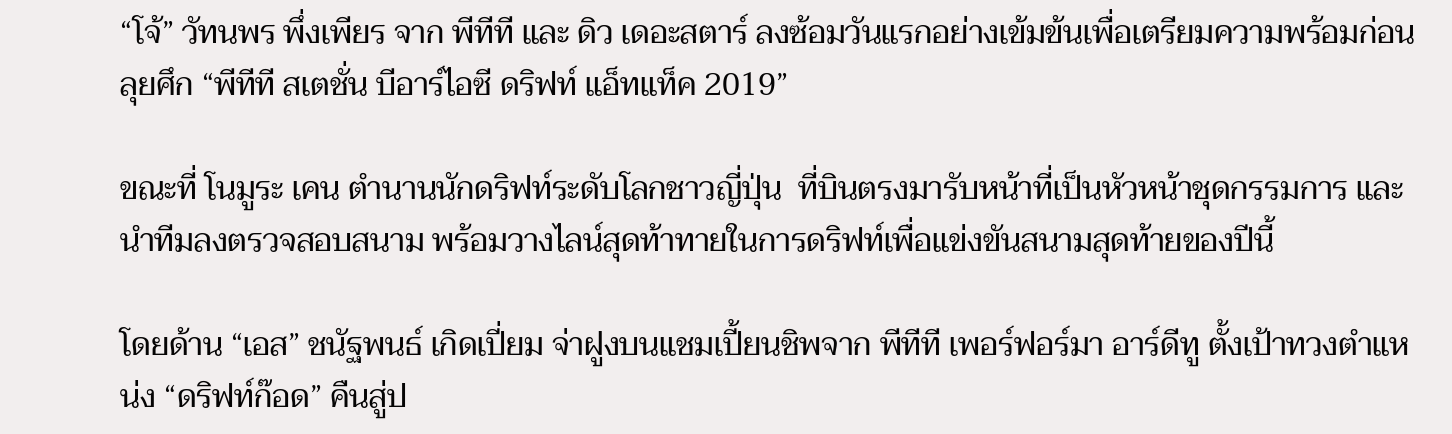“โจ้” วัทนพร พึ่งเพียร จาก พีทีที และ ดิว เดอะสตาร์ ลงซ้อมวันแรกอย่างเข้มข้นเพื่อเตรียมความพร้อมก่อนลุยศึก “พีทีที สเตชั่น บีอาร์ไอซี ดริฟท์ แอ็ทแท็ค 2019”

ขณะที่ โนมูระ เคน ตำนานนักดริฟท์ระดับโลกชาวญี่ปุ่น  ที่บินตรงมารับหน้าที่เป็นหัวหน้าชุดกรรมการ และนำทีมลงตรวจสอบสนาม พร้อมวางไลน์สุดท้าทายในการดริฟท์เพื่อแข่งขันสนามสุดท้ายของปีนี้

โดยด้าน “เอส” ชนัฐพนธ์ เกิดเปี่ยม จ่าฝูงบนแชมเปี้ยนชิพจาก พีทีที เพอร์ฟอร์มา อาร์ดีทู ตั้งเป้าทวงตำแหน่ง “ดริฟท์ก๊อด” คืนสู่ป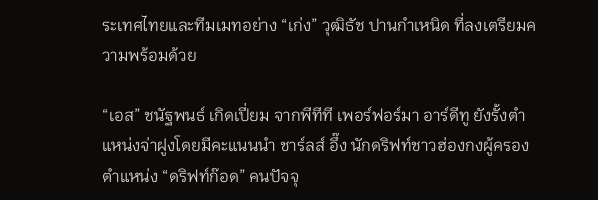ระเทศไทยและทีมเมทอย่าง “เก่ง” วุฒิธัช ปานกำเหนิด ที่ลงเตรียมความพร้อมด้วย

“เอส” ชนัฐพนธ์ เกิดเปี่ยม จากพีทีที เพอร์ฟอร์มา อาร์ดีทู ยังรั้งตำแหน่งจ่าฝูงโดยมีคะแนนนำ ชาร์ลส์ อึ๊ง นักดริฟท์ชาวฮ่องกงผู้ครองตำแหน่ง “ดริฟท์ก๊อด” คนปัจจุ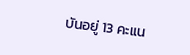บันอยู่ 13 คะแน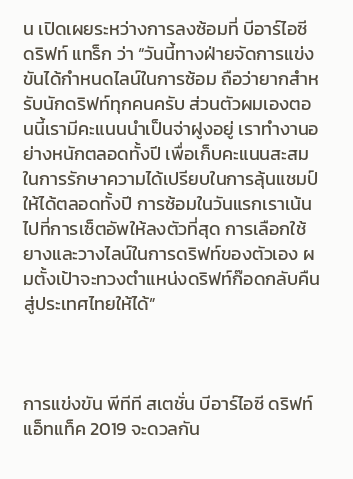น เปิดเผยระหว่างการลงซ้อมที่ บีอาร์ไอซี ดริฟท์ แทร็ก ว่า “วันนี้ทางฝ่ายจัดการแข่งขันได้กำหนดไลน์ในการซ้อม ถือว่ายากสำหรับนักดริฟท์ทุกคนครับ ส่วนตัวผมเองตอนนี้เรามีคะแนนนำเป็นจ่าฝูงอยู่ เราทำงานอย่างหนักตลอดทั้งปี เพื่อเก็บคะแนนสะสมในการรักษาความได้เปรียบในการลุ้นแชมป์ให้ได้ตลอดทั้งปี การซ้อมในวันแรกเราเน้นไปที่การเซ็ตอัพให้ลงตัวที่สุด การเลือกใช้ยางและวางไลน์ในการดริฟท์ของตัวเอง ผมตั้งเป้าจะทวงตำแหน่งดริฟท์ก๊อดกลับคืนสู่ประเทศไทยให้ได้”



การแข่งขัน พีทีที สเตชั่น บีอาร์ไอซี ดริฟท์ แอ็ทแท็ค 2019 จะดวลกัน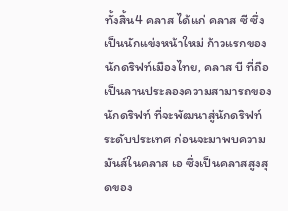ทั้งสิ้น4 คลาส ได้แก่ คลาส ซี ซึ่งเป็นนักแข่งหน้าใหม่ ก้าวแรกของนักดริฟท์เมืองไทย, คลาส บี ที่ถือเป็นลานประลองความสามารถของนักดริฟท์ ที่จะพัฒนาสู่นักดริฟท์ระดับประเทศ ก่อนจะมาพบความมันส์ในคลาส เอ ซึ่งเป็นคลาสสูงสุดของ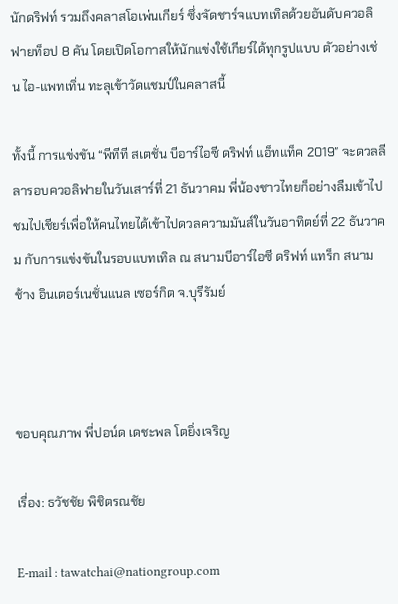นักดริฟท์ รวมถึงคลาสโอเพ่นเกียร์ ซึ่งจัดชาร์จแบทเทิลด้วยอันดับควอลิฟายท็อป 8 คัน โดยเปิดโอกาสให้นักแข่งใช้เกียร์ได้ทุกรูปแบบ ตัวอย่างเช่น ไอ-แพทเทิ่น ทะลุเข้าวัดแชมป์ในคลาสนี้

ทั้งนี้ การแข่งขัน “พีทีที สเตชั่น บีอาร์ไอซี ดริฟท์ แอ็ทแท็ค 2019″ จะดวลลีลารอบควอลิฟายในวันเสาร์ที่ 21 ธันวาคม พี่น้องชาวไทยก็อย่างลืมเข้าไปชมไปเชียร์เพื่อให้คนไทยได้เข้าไปดวลความมันส์ในวันอาทิตย์ที่ 22 ธันวาคม กับการแข่งขันในรอบแบทเทิล ณ สนามบีอาร์ไอซี ดริฟท์ แทร็ก สนามช้าง อินเตอร์เนชั่นแนล เซอร์กิต จ.บุรีรัมย์



ขอบคุณภาพ พี่ปอน์ด เดชะพล โตยิ่งเจริญ

เรื่อง: ธวัชชัย พิชิตรณชัย

E-mail : tawatchai@nationgroup.com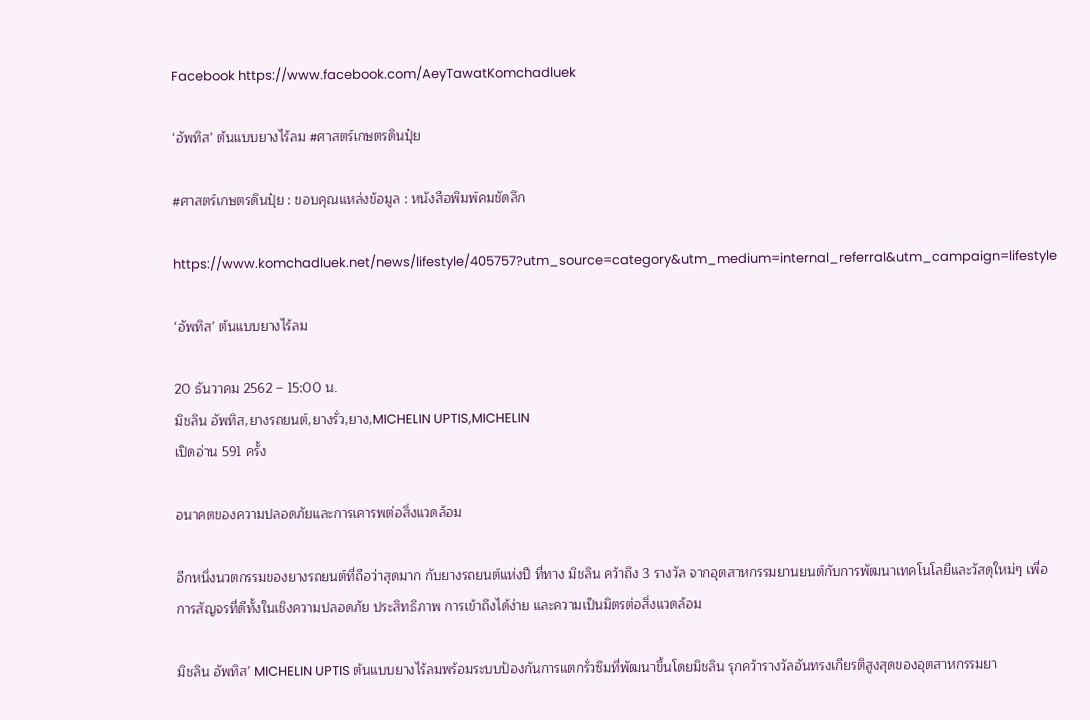Facebook https://www.facebook.com/AeyTawatKomchadluek

‘อัพทิส’ ต้นแบบยางไร้ลม #ศาสตร์เกษตรดินปุ๋ย

#ศาสตร์เกษตรดินปุ๋ย : ขอบคุณแหล่งข้อมูล : หนังสือพิมพ์คมชัดลึก

https://www.komchadluek.net/news/lifestyle/405757?utm_source=category&utm_medium=internal_referral&utm_campaign=lifestyle

‘อัพทิส’ ต้นแบบยางไร้ลม

20 ธันวาคม 2562 – 15:00 น.
มิชลิน อัพทิส,ยางรถยนต์,ยางรั่ว,ยาง,MICHELIN UPTIS,MICHELIN
เปิดอ่าน 591 ครั้ง

อนาคตของความปลอดภัยและการเคารพต่อสิ่งแวดล้อม

อีกหนึ่งนวตกรรมของยางรถยนต์ที่ถือว่าสุดมาก กับยางรถยนต์แห่งปี ที่ทาง มิชลิน คว้าถึง 3 รางวัล จากอุตสาหกรรมยานยนต์กับการพัฒนาเทคโนโลยีและวัสดุใหม่ๆ เพื่อการสัญจรที่ดีทั้งในเชิงความปลอดภัย ประสิทธิภาพ การเข้าถึงได้ง่าย และความเป็นมิตรต่อสิ่งแวดล้อม

มิชลิน อัพทิส’ MICHELIN UPTIS ต้นแบบยางไร้ลมพร้อมระบบป้องกันการแตกรั่วซึมที่พัฒนาขึ้นโดยมิชลิน รุกคว้ารางวัลอันทรงเกียรติสูงสุดของอุตสาหกรรมยา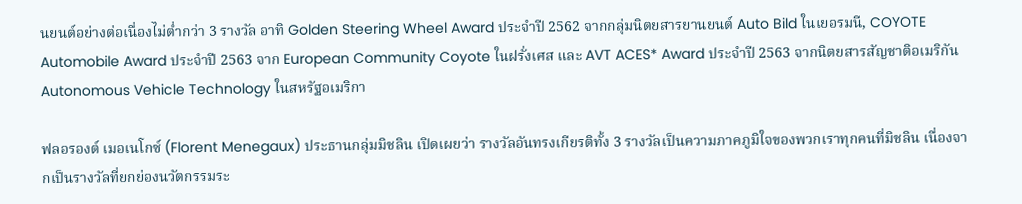นยนต์อย่างต่อเนื่องไม่ต่ำกว่า 3 รางวัล อาทิ Golden Steering Wheel Award ประจำปี 2562 จากกลุ่มนิตยสารยานยนต์ Auto Bild ในเยอรมนี, COYOTE Automobile Award ประจำปี 2563 จาก European Community Coyote ในฝรั่งเศส และ AVT ACES* Award ประจำปี 2563 จากนิตยสารสัญชาติอเมริกัน Autonomous Vehicle Technology ในสหรัฐอเมริกา

ฟลอรองต์ เมอเนโกซ์ (Florent Menegaux) ประธานกลุ่มมิชลิน เปิดเผยว่า รางวัลอันทรงเกียรติทั้ง 3 รางวัลเป็นความภาคภูมิใจของพวกเราทุกคนที่มิชลิน เนื่องจากเป็นรางวัลที่ยกย่องนวัตกรรมระ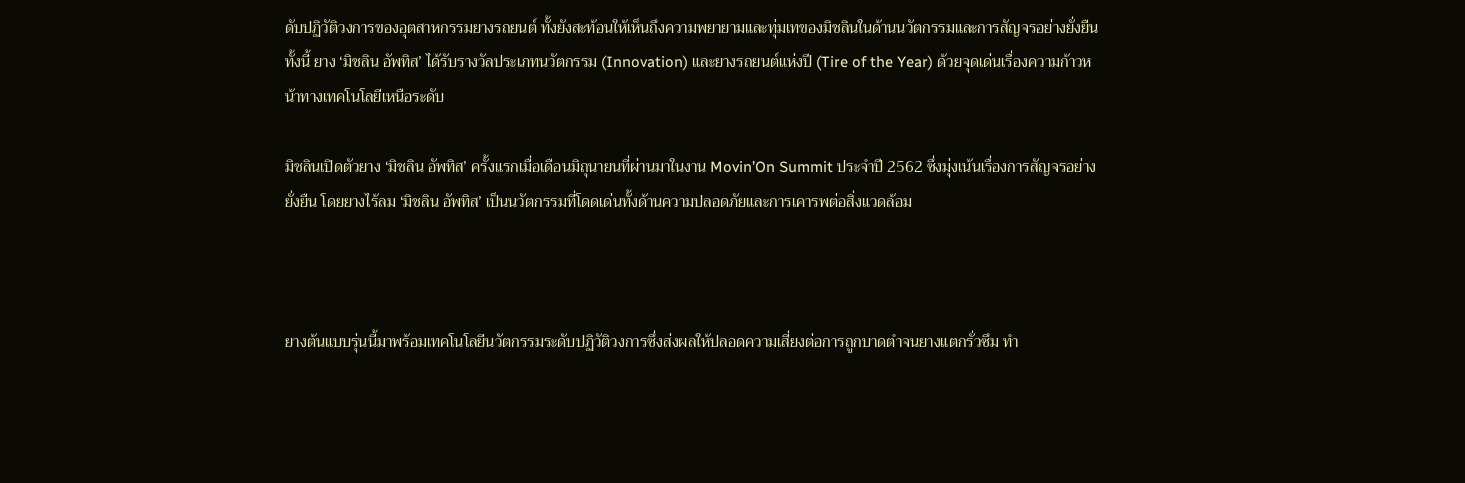ดับปฏิวัติวงการของอุตสาหกรรมยางรถยนต์ ทั้งยังสะท้อนให้เห็นถึงความพยายามและทุ่มเทของมิชลินในด้านนวัตกรรมและการสัญจรอย่างยั่งยืน ทั้งนี้ ยาง ‘มิชลิน อัพทิส’ ได้รับรางวัลประเภทนวัตกรรม (Innovation) และยางรถยนต์แห่งปี (Tire of the Year) ด้วยจุดเด่นเรื่องความก้าวหน้าทางเทคโนโลยีเหนือระดับ

มิชลินเปิดตัวยาง ‘มิชลิน อัพทิส’ ครั้งแรกเมื่อเดือนมิถุนายนที่ผ่านมาในงาน Movin’On Summit ประจำปี 2562 ซึ่งมุ่งเน้นเรื่องการสัญจรอย่างยั่งยืน โดยยางไร้ลม ‘มิชลิน อัพทิส’ เป็นนวัตกรรมที่โดดเด่นทั้งด้านความปลอดภัยและการเคารพต่อสิ่งแวดล้อม



ยางต้นแบบรุ่นนี้มาพร้อมเทคโนโลยีนวัตกรรมระดับปฏิวัติวงการซึ่งส่งผลให้ปลอดความเสี่ยงต่อการถูกบาดตำจนยางแตกรั่วซึม ทำ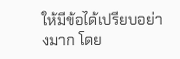ให้มีข้อได้เปรียบอย่างมาก โดย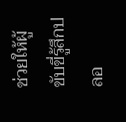ช่วยให้ผู้ขับขี่รู้สึกปลอ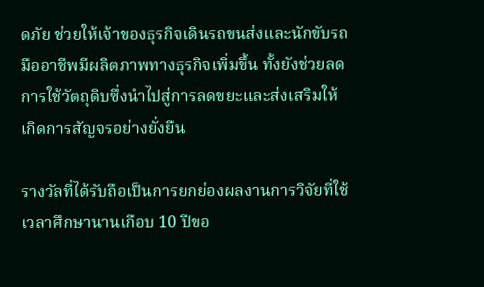ดภัย ช่วยให้เจ้าของธุรกิจเดินรถขนส่งและนักขับรถมืออาชีพมีผลิตภาพทางธุรกิจเพิ่มขึ้น ทั้งยังช่วยลดการใช้วัตถุดิบซึ่งนำไปสู่การลดขยะและส่งเสริมให้เกิดการสัญจรอย่างยั่งยืน

รางวัลที่ได้รับถือเป็นการยกย่องผลงานการวิจัยที่ใช้เวลาศึกษานานเกือบ 10 ปีขอ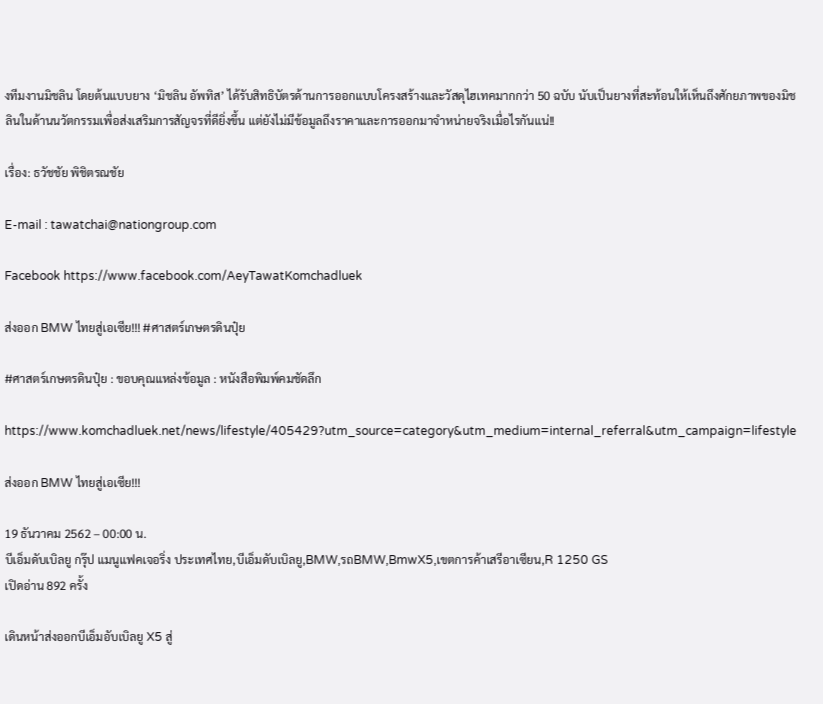งทีมงานมิชลิน โดยต้นแบบยาง ‘มิชลิน อัพทิส’ ได้รับสิทธิบัตรด้านการออกแบบโครงสร้างและวัสดุไฮเทคมากกว่า 50 ฉบับ นับเป็นยางที่สะท้อนให้เห็นถึงศักยภาพของมิชลินในด้านนวัตกรรมเพื่อส่งเสริมการสัญจรที่ดียิ่งขึ้น แต่ยังไม่มีข้อมูลถึงราคาและการออกมาจำหน่ายจริงเมื่อไรกันแน่!!

เรื่อง: ธวัชชัย พิชิตรณชัย

E-mail : tawatchai@nationgroup.com

Facebook https://www.facebook.com/AeyTawatKomchadluek

ส่งออก BMW ไทยสู่เอเซีย!!! #ศาสตร์เกษตรดินปุ๋ย

#ศาสตร์เกษตรดินปุ๋ย : ขอบคุณแหล่งข้อมูล : หนังสือพิมพ์คมชัดลึก

https://www.komchadluek.net/news/lifestyle/405429?utm_source=category&utm_medium=internal_referral&utm_campaign=lifestyle

ส่งออก BMW ไทยสู่เอเซีย!!!

19 ธันวาคม 2562 – 00:00 น.
บีเอ็มดับเบิลยู กรุ๊ป แมนูแฟคเจอริ่ง ประเทศไทย,บีเอ็มดับเบิลยู,BMW,รถBMW,BmwX5,เขตการค้าเสรีอาเซียน,R 1250 GS
เปิดอ่าน 892 ครั้ง

เดินหน้าส่งออกบีเอ็มอับเบิลยู X5 สู่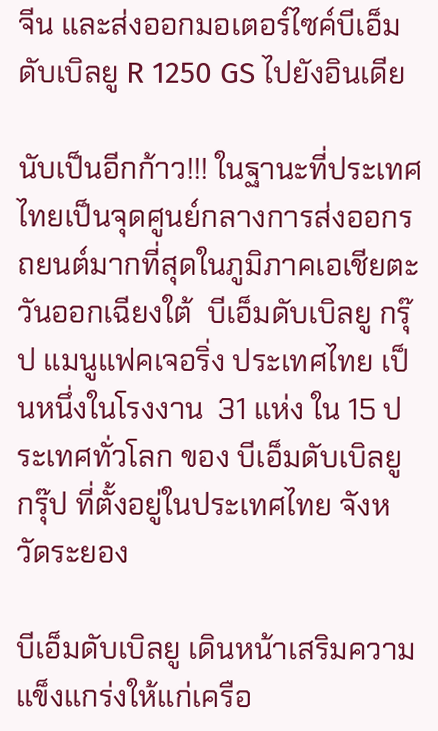จีน และส่งออกมอเตอร์ไซค์บีเอ็มดับเบิลยู R 1250 GS ไปยังอินเดีย

นับเป็นอีกก้าว!!! ในฐานะที่ประเทศไทยเป็นจุดศูนย์กลางการส่งออกรถยนต์มากที่สุดในภูมิภาคเอเชียตะวันออกเฉียงใต้  บีเอ็มดับเบิลยู กรุ๊ป แมนูแฟคเจอริ่ง ประเทศไทย เป็นหนึ่งในโรงงาน  31 แห่ง ใน 15 ประเทศทั่วโลก ของ บีเอ็มดับเบิลยู กรุ๊ป ที่ตั้งอยู่ในประเทศไทย จังหวัดระยอง

บีเอ็มดับเบิลยู เดินหน้าเสริมความแข็งแกร่งให้แก่เครือ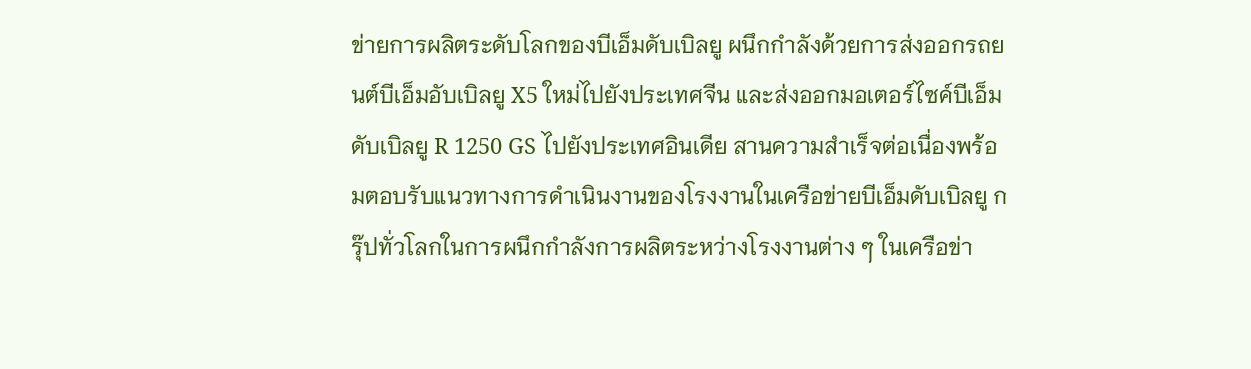ข่ายการผลิตระดับโลกของบีเอ็มดับเบิลยู ผนึกกำลังด้วยการส่งออกรถยนต์บีเอ็มอับเบิลยู X5 ใหม่ไปยังประเทศจีน และส่งออกมอเตอร์ไซค์บีเอ็มดับเบิลยู R 1250 GS ไปยังประเทศอินเดีย สานความสำเร็จต่อเนื่องพร้อมตอบรับแนวทางการดำเนินงานของโรงงานในเครือข่ายบีเอ็มดับเบิลยู กรุ๊ปทั่วโลกในการผนึกกำลังการผลิตระหว่างโรงงานต่าง ๆ ในเครือข่า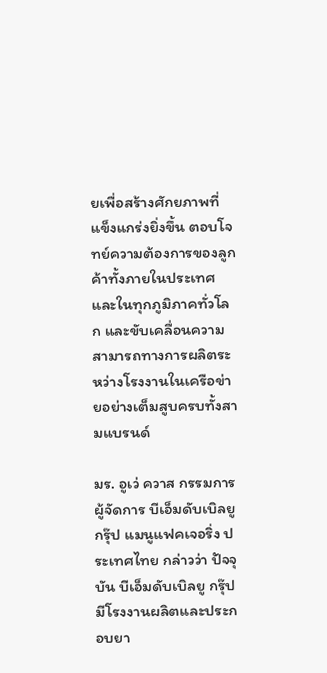ยเพื่อสร้างศักยภาพที่แข็งแกร่งยิ่งขึ้น ตอบโจทย์ความต้องการของลูกค้าทั้งภายในประเทศและในทุกภูมิภาคทั่วโลก และขับเคลื่อนความสามารถทางการผลิตระหว่างโรงงานในเครือข่ายอย่างเต็มสูบครบทั้งสามแบรนด์

มร. อูเว่ ควาส กรรมการผู้จัดการ บีเอ็มดับเบิลยู กรุ๊ป แมนูแฟคเจอริ่ง ประเทศไทย กล่าวว่า ปัจจุบัน บีเอ็มดับเบิลยู กรุ๊ป มีโรงงานผลิตและประกอบยา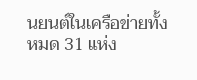นยนต์ในเครือข่ายทั้งหมด 31 แห่ง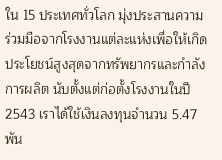ใน 15 ประเทศทั่วโลก มุ่งประสานความร่วมมือจากโรงงานแต่ละแห่งเพื่อให้เกิดประโยชน์สูงสุดจากทรัพยากรและกำลังการผลิต นับตั้งแต่ก่อตั้งโรงงานในปี 2543 เราได้ใช้เงินลงทุนจำนวน 5.47 พัน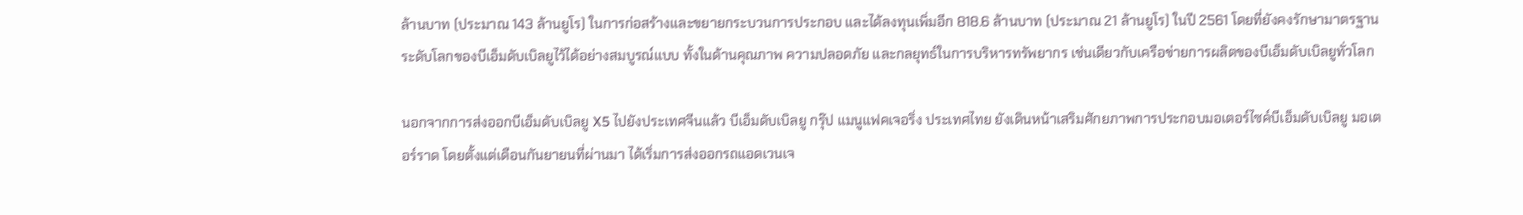ล้านบาท (ประมาณ 143 ล้านยูโร) ในการก่อสร้างและขยายกระบวนการประกอบ และได้ลงทุนเพิ่มอีก 818.6 ล้านบาท (ประมาณ 21 ล้านยูโร) ในปี 2561 โดยที่ยังคงรักษามาตรฐานระดับโลกของบีเอ็มดับเบิลยูไว้ได้อย่างสมบูรณ์แบบ ทั้งในด้านคุณภาพ ความปลอดภัย และกลยุทธ์ในการบริหารทรัพยากร เช่นเดียวกับเครือข่ายการผลิตของบีเอ็มดับเบิลยูทั่วโลก

นอกจากการส่งออกบีเอ็มดับเบิลยู X5 ไปยังประเทศจีนแล้ว บีเอ็มดับเบิลยู กรุ๊ป แมนูแฟคเจอริ่ง ประเทศไทย ยังเดินหน้าเสริมศักยภาพการประกอบมอเตอร์ไซค์บีเอ็มดับเบิลยู มอเตอร์ราด โดยตั้งแต่เดือนกันยายนที่ผ่านมา ได้เริ่มการส่งออกรถแอดเวนเจ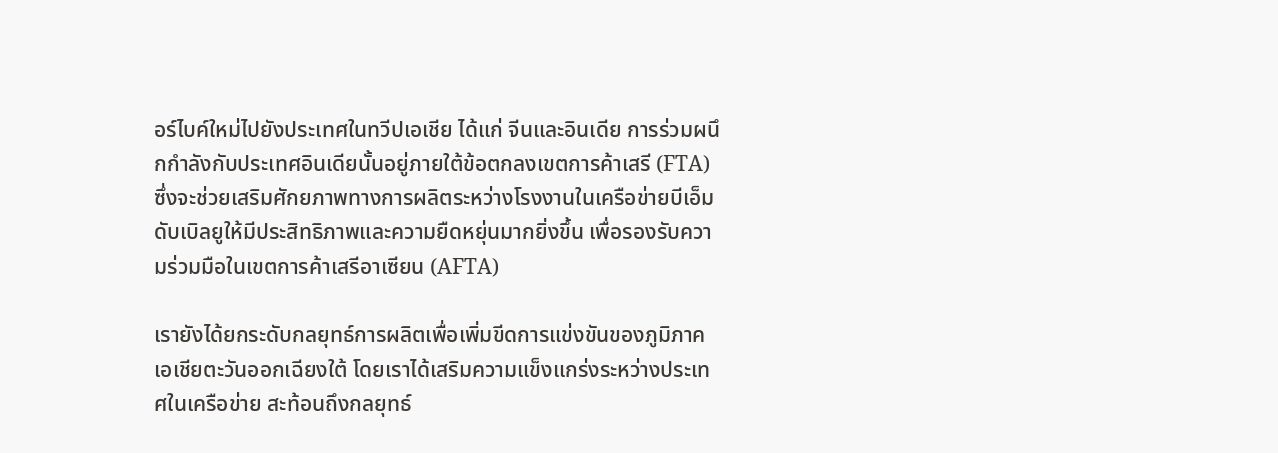อร์ไบค์ใหม่ไปยังประเทศในทวีปเอเชีย ได้แก่ จีนและอินเดีย การร่วมผนึกกำลังกับประเทศอินเดียนั้นอยู่ภายใต้ข้อตกลงเขตการค้าเสรี (FTA) ซึ่งจะช่วยเสริมศักยภาพทางการผลิตระหว่างโรงงานในเครือข่ายบีเอ็มดับเบิลยูให้มีประสิทธิภาพและความยืดหยุ่นมากยิ่งขึ้น เพื่อรองรับความร่วมมือในเขตการค้าเสรีอาเซียน (AFTA)

เรายังได้ยกระดับกลยุทธ์การผลิตเพื่อเพิ่มขีดการแข่งขันของภูมิภาคเอเชียตะวันออกเฉียงใต้ โดยเราได้เสริมความแข็งแกร่งระหว่างประเทศในเครือข่าย สะท้อนถึงกลยุทธ์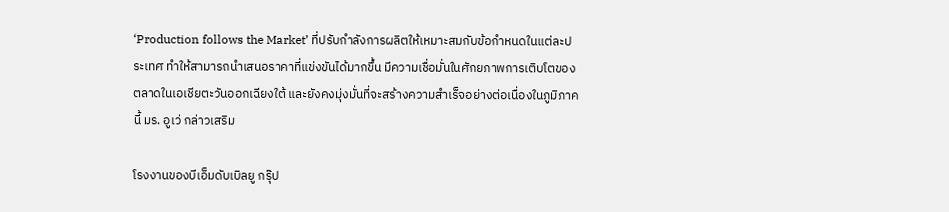‘Production follows the Market’ ที่ปรับกำลังการผลิตให้เหมาะสมกับข้อกำหนดในแต่ละประเทศ ทำให้สามารถนำเสนอราคาที่แข่งขันได้มากขึ้น มีความเชื่อมั่นในศักยภาพการเติบโตของตลาดในเอเชียตะวันออกเฉียงใต้ และยังคงมุ่งมั่นที่จะสร้างความสำเร็จอย่างต่อเนื่องในภูมิภาคนี้ มร. อูเว่ กล่าวเสริม

โรงงานของบีเอ็มดับเบิลยู กรุ๊ป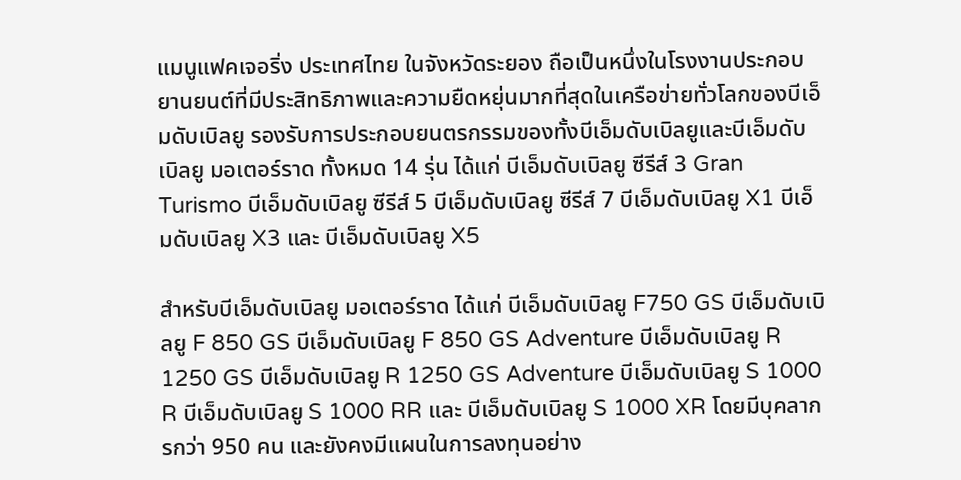แมนูแฟคเจอริ่ง ประเทศไทย ในจังหวัดระยอง ถือเป็นหนึ่งในโรงงานประกอบยานยนต์ที่มีประสิทธิภาพและความยืดหยุ่นมากที่สุดในเครือข่ายทั่วโลกของบีเอ็มดับเบิลยู รองรับการประกอบยนตรกรรมของทั้งบีเอ็มดับเบิลยูและบีเอ็มดับเบิลยู มอเตอร์ราด ทั้งหมด 14 รุ่น ได้แก่ บีเอ็มดับเบิลยู ซีรีส์ 3 Gran Turismo บีเอ็มดับเบิลยู ซีรีส์ 5 บีเอ็มดับเบิลยู ซีรีส์ 7 บีเอ็มดับเบิลยู X1 บีเอ็มดับเบิลยู X3 และ บีเอ็มดับเบิลยู X5

สำหรับบีเอ็มดับเบิลยู มอเตอร์ราด ได้แก่ บีเอ็มดับเบิลยู F750 GS บีเอ็มดับเบิลยู F 850 GS บีเอ็มดับเบิลยู F 850 GS Adventure บีเอ็มดับเบิลยู R 1250 GS บีเอ็มดับเบิลยู R 1250 GS Adventure บีเอ็มดับเบิลยู S 1000 R บีเอ็มดับเบิลยู S 1000 RR และ บีเอ็มดับเบิลยู S 1000 XR โดยมีบุคลากรกว่า 950 คน และยังคงมีแผนในการลงทุนอย่าง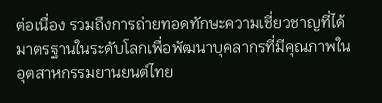ต่อเนื่อง รวมถึงการถ่ายทอดทักษะความเชี่ยวชาญที่ได้มาตรฐานในระดับโลกเพื่อพัฒนาบุคลากรที่มีคุณภาพในอุตสาหกรรมยานยนต์ไทย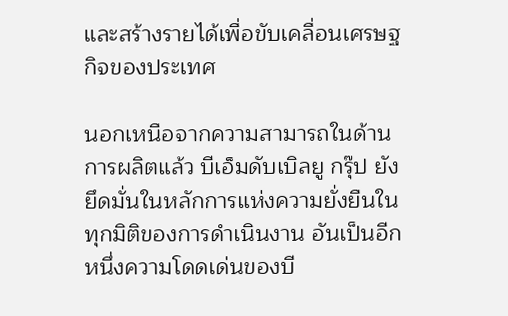และสร้างรายได้เพื่อขับเคลื่อนเศรษฐกิจของประเทศ

นอกเหนือจากความสามารถในด้านการผลิตแล้ว บีเอ็มดับเบิลยู กรุ๊ป ยังยึดมั่นในหลักการแห่งความยั่งยืนในทุกมิติของการดำเนินงาน อันเป็นอีกหนึ่งความโดดเด่นของบี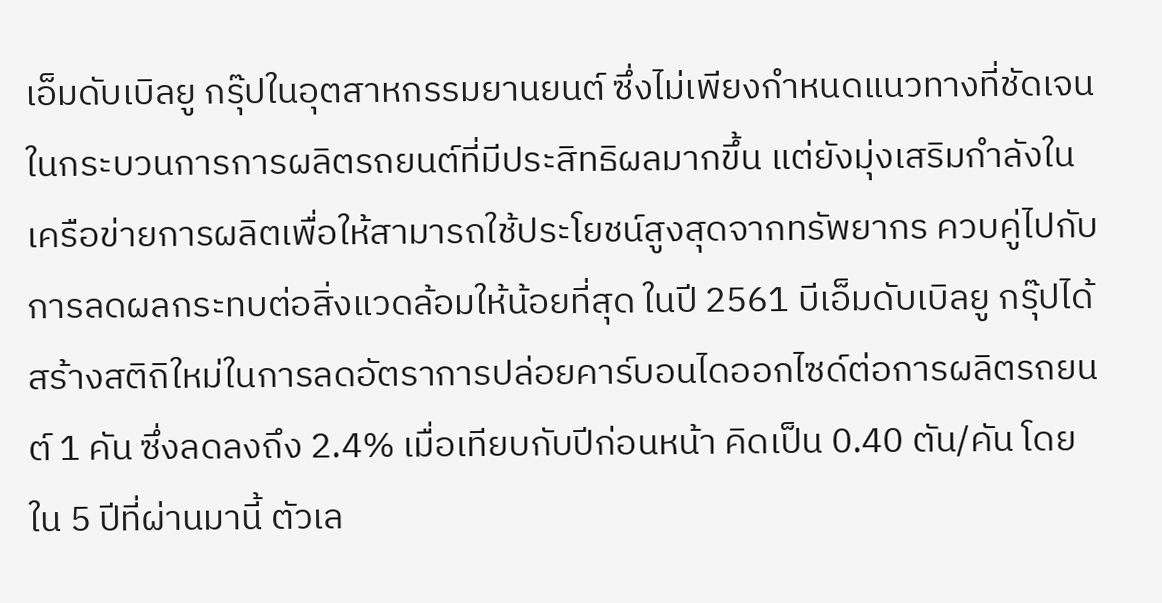เอ็มดับเบิลยู กรุ๊ปในอุตสาหกรรมยานยนต์ ซึ่งไม่เพียงกำหนดแนวทางที่ชัดเจนในกระบวนการการผลิตรถยนต์ที่มีประสิทธิผลมากขึ้น แต่ยังมุ่งเสริมกำลังในเครือข่ายการผลิตเพื่อให้สามารถใช้ประโยชน์สูงสุดจากทรัพยากร ควบคู่ไปกับการลดผลกระทบต่อสิ่งแวดล้อมให้น้อยที่สุด ในปี 2561 บีเอ็มดับเบิลยู กรุ๊ปได้สร้างสติถิใหม่ในการลดอัตราการปล่อยคาร์บอนไดออกไซด์ต่อการผลิตรถยนต์ 1 คัน ซึ่งลดลงถึง 2.4% เมื่อเทียบกับปีก่อนหน้า คิดเป็น 0.40 ตัน/คัน โดยใน 5 ปีที่ผ่านมานี้ ตัวเล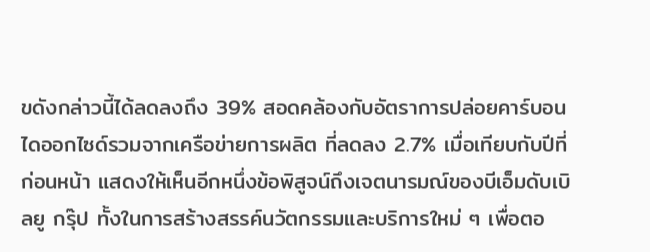ขดังกล่าวนี้ได้ลดลงถึง 39% สอดคล้องกับอัตราการปล่อยคาร์บอนไดออกไซด์รวมจากเครือข่ายการผลิต ที่ลดลง 2.7% เมื่อเทียบกับปีที่ก่อนหน้า แสดงให้เห็นอีกหนึ่งข้อพิสูจน์ถึงเจตนารมณ์ของบีเอ็มดับเบิลยู กรุ๊ป ทั้งในการสร้างสรรค์นวัตกรรมและบริการใหม่ ๆ เพื่อตอ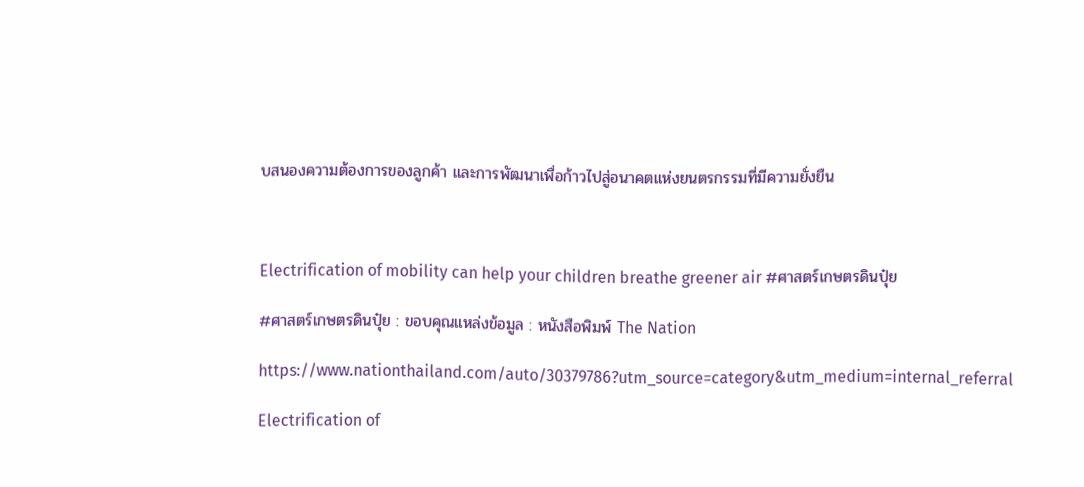บสนองความต้องการของลูกค้า และการพัฒนาเพื่อก้าวไปสู่อนาคตแห่งยนตรกรรมที่มีความยั่งยืน



Electrification of mobility can help your children breathe greener air #ศาสตร์เกษตรดินปุ๋ย

#ศาสตร์เกษตรดินปุ๋ย : ขอบคุณแหล่งข้อมูล : หนังสือพิมพ์ The Nation

https://www.nationthailand.com/auto/30379786?utm_source=category&utm_medium=internal_referral

Electrification of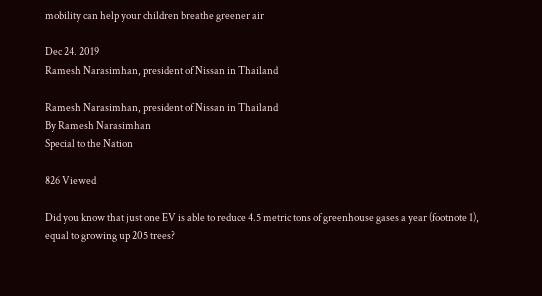mobility can help your children breathe greener air

Dec 24. 2019
Ramesh Narasimhan, president of Nissan in Thailand

Ramesh Narasimhan, president of Nissan in Thailand
By Ramesh Narasimhan
Special to the Nation

826 Viewed

Did you know that just one EV is able to reduce 4.5 metric tons of greenhouse gases a year (footnote 1), equal to growing up 205 trees?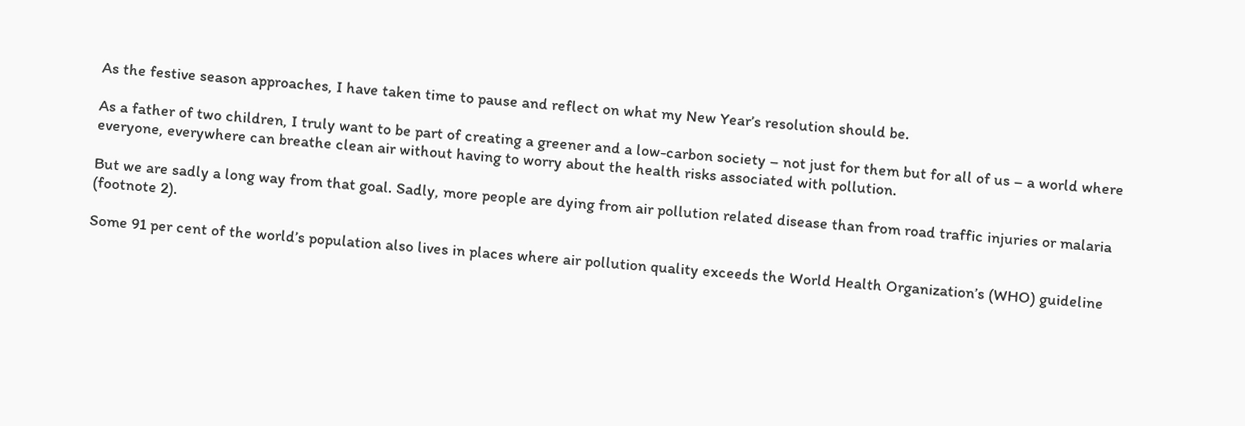As the festive season approaches, I have taken time to pause and reflect on what my New Year’s resolution should be.

As a father of two children, I truly want to be part of creating a greener and a low-carbon society – not just for them but for all of us – a world where everyone, everywhere can breathe clean air without having to worry about the health risks associated with pollution.

But we are sadly a long way from that goal. Sadly, more people are dying from air pollution related disease than from road traffic injuries or malaria (footnote 2).

Some 91 per cent of the world’s population also lives in places where air pollution quality exceeds the World Health Organization’s (WHO) guideline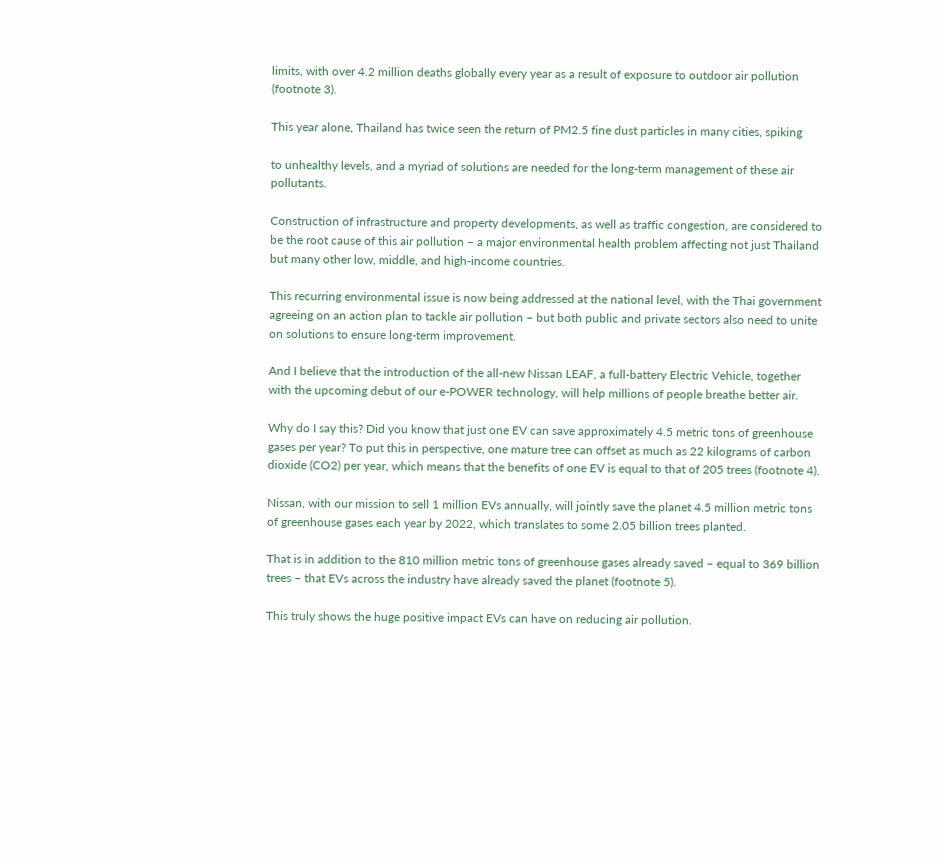limits, with over 4.2 million deaths globally every year as a result of exposure to outdoor air pollution (footnote 3).

This year alone, Thailand has twice seen the return of PM2.5 fine dust particles in many cities, spiking

to unhealthy levels, and a myriad of solutions are needed for the long-term management of these air pollutants.

Construction of infrastructure and property developments, as well as traffic congestion, are considered to be the root cause of this air pollution – a major environmental health problem affecting not just Thailand but many other low, middle, and high-income countries.

This recurring environmental issue is now being addressed at the national level, with the Thai government agreeing on an action plan to tackle air pollution – but both public and private sectors also need to unite on solutions to ensure long-term improvement.

And I believe that the introduction of the all-new Nissan LEAF, a full-battery Electric Vehicle, together with the upcoming debut of our e-POWER technology, will help millions of people breathe better air.

Why do I say this? Did you know that just one EV can save approximately 4.5 metric tons of greenhouse gases per year? To put this in perspective, one mature tree can offset as much as 22 kilograms of carbon dioxide (CO2) per year, which means that the benefits of one EV is equal to that of 205 trees (footnote 4).

Nissan, with our mission to sell 1 million EVs annually, will jointly save the planet 4.5 million metric tons of greenhouse gases each year by 2022, which translates to some 2.05 billion trees planted.

That is in addition to the 810 million metric tons of greenhouse gases already saved – equal to 369 billion trees – that EVs across the industry have already saved the planet (footnote 5).

This truly shows the huge positive impact EVs can have on reducing air pollution.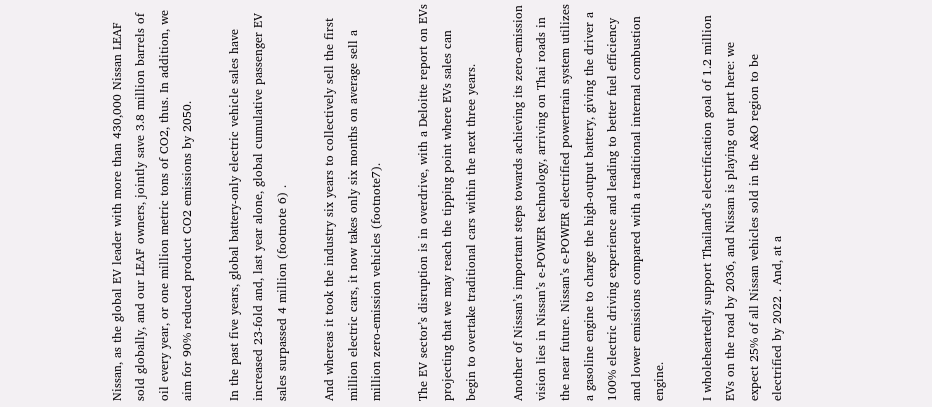Nissan, as the global EV leader with more than 430,000 Nissan LEAF sold globally, and our LEAF owners, jointly save 3.8 million barrels of oil every year, or one million metric tons of CO2, thus. In addition, we aim for 90% reduced product CO2 emissions by 2050.

In the past five years, global battery-only electric vehicle sales have increased 23-fold and, last year alone, global cumulative passenger EV sales surpassed 4 million (footnote 6) .

And whereas it took the industry six years to collectively sell the first million electric cars, it now takes only six months on average sell a million zero-emission vehicles (footnote7).

The EV sector’s disruption is in overdrive, with a Deloitte report on EVs projecting that we may reach the tipping point where EVs sales can begin to overtake traditional cars within the next three years.

Another of Nissan’s important steps towards achieving its zero-emission vision lies in Nissan’s e-POWER technology, arriving on Thai roads in the near future. Nissan’s e-POWER electrified powertrain system utilizes a gasoline engine to charge the high-output battery, giving the driver a 100% electric driving experience and leading to better fuel efficiency and lower emissions compared with a traditional internal combustion engine.

I wholeheartedly support Thailand’s electrification goal of 1.2 million EVs on the road by 2036, and Nissan is playing out part here: we expect 25% of all Nissan vehicles sold in the A&O region to be electrified by 2022 . And, at a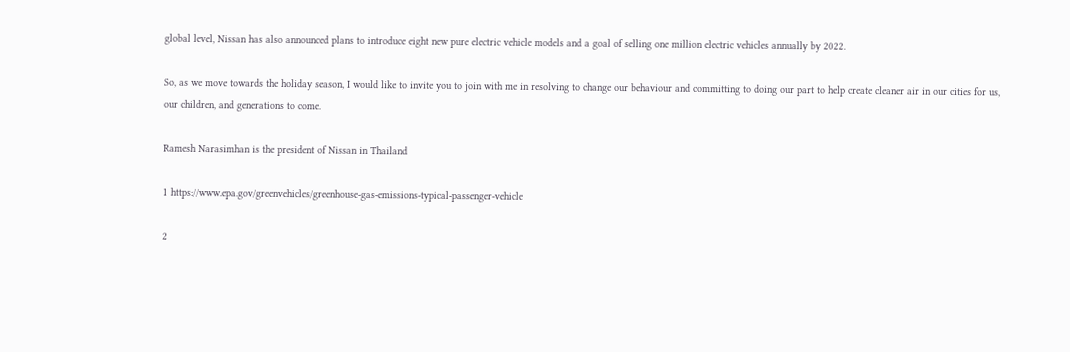global level, Nissan has also announced plans to introduce eight new pure electric vehicle models and a goal of selling one million electric vehicles annually by 2022.

So, as we move towards the holiday season, I would like to invite you to join with me in resolving to change our behaviour and committing to doing our part to help create cleaner air in our cities for us, our children, and generations to come.

Ramesh Narasimhan is the president of Nissan in Thailand

1 https://www.epa.gov/greenvehicles/greenhouse-gas-emissions-typical-passenger-vehicle

2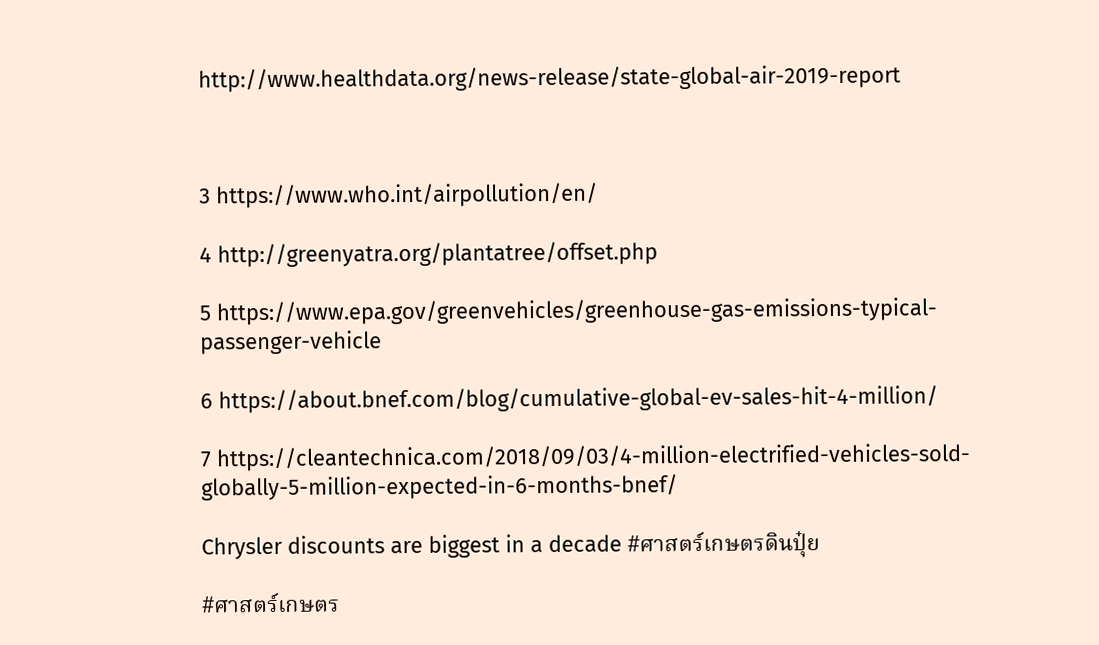http://www.healthdata.org/news-release/state-global-air-2019-report



3 https://www.who.int/airpollution/en/

4 http://greenyatra.org/plantatree/offset.php

5 https://www.epa.gov/greenvehicles/greenhouse-gas-emissions-typical-passenger-vehicle

6 https://about.bnef.com/blog/cumulative-global-ev-sales-hit-4-million/

7 https://cleantechnica.com/2018/09/03/4-million-electrified-vehicles-sold-globally-5-million-expected-in-6-months-bnef/

Chrysler discounts are biggest in a decade #ศาสตร์เกษตรดินปุ๋ย

#ศาสตร์เกษตร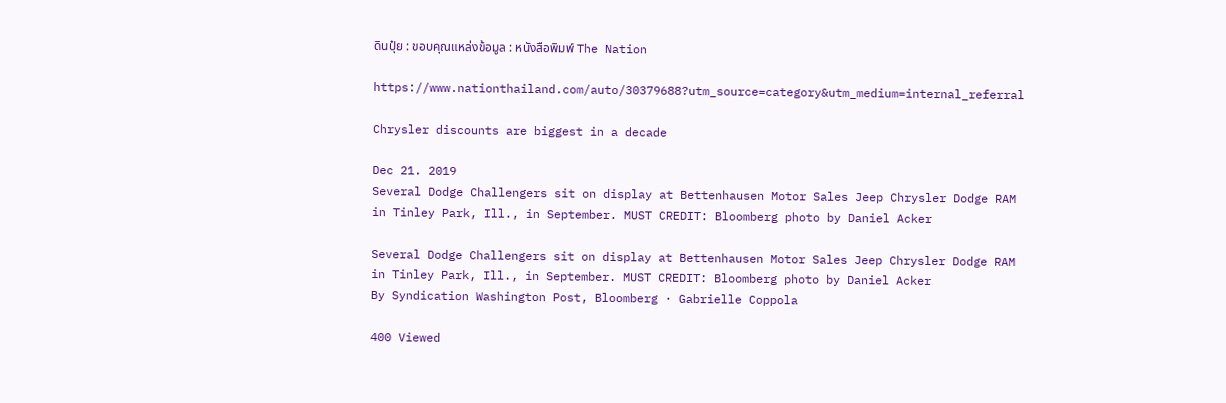ดินปุ๋ย : ขอบคุณแหล่งข้อมูล : หนังสือพิมพ์ The Nation

https://www.nationthailand.com/auto/30379688?utm_source=category&utm_medium=internal_referral

Chrysler discounts are biggest in a decade

Dec 21. 2019
Several Dodge Challengers sit on display at Bettenhausen Motor Sales Jeep Chrysler Dodge RAM in Tinley Park, Ill., in September. MUST CREDIT: Bloomberg photo by Daniel Acker

Several Dodge Challengers sit on display at Bettenhausen Motor Sales Jeep Chrysler Dodge RAM in Tinley Park, Ill., in September. MUST CREDIT: Bloomberg photo by Daniel Acker
By Syndication Washington Post, Bloomberg · Gabrielle Coppola

400 Viewed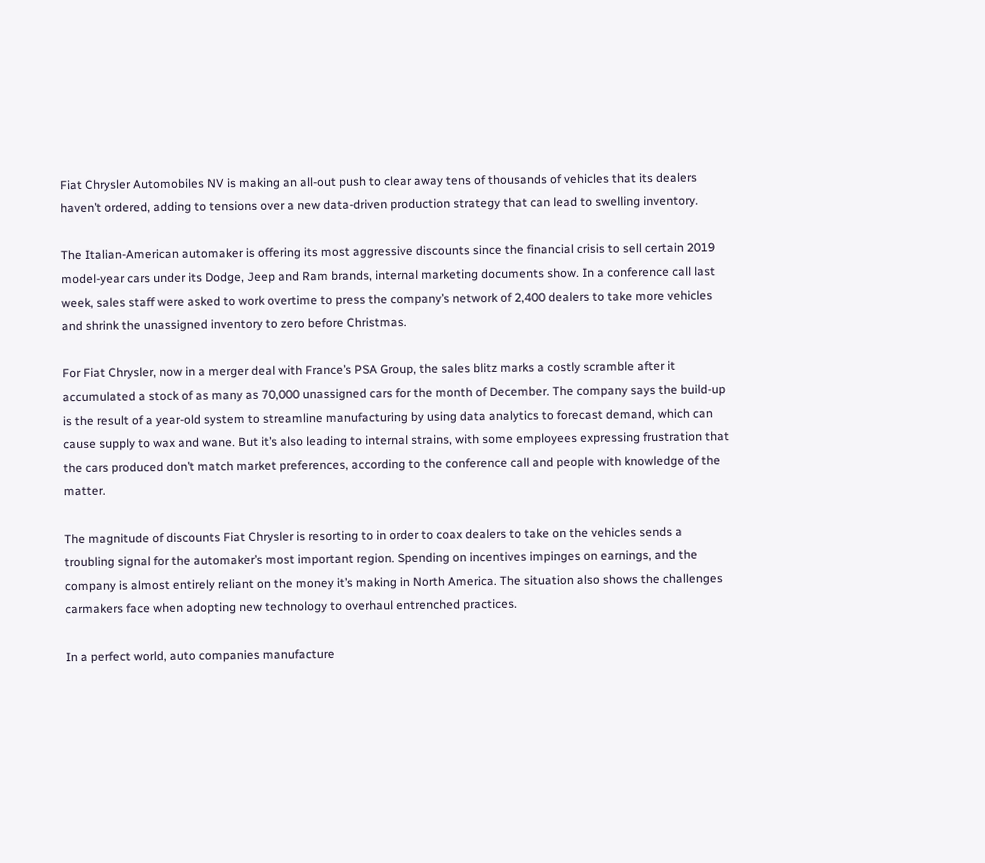Fiat Chrysler Automobiles NV is making an all-out push to clear away tens of thousands of vehicles that its dealers haven’t ordered, adding to tensions over a new data-driven production strategy that can lead to swelling inventory.

The Italian-American automaker is offering its most aggressive discounts since the financial crisis to sell certain 2019 model-year cars under its Dodge, Jeep and Ram brands, internal marketing documents show. In a conference call last week, sales staff were asked to work overtime to press the company’s network of 2,400 dealers to take more vehicles and shrink the unassigned inventory to zero before Christmas.

For Fiat Chrysler, now in a merger deal with France’s PSA Group, the sales blitz marks a costly scramble after it accumulated a stock of as many as 70,000 unassigned cars for the month of December. The company says the build-up is the result of a year-old system to streamline manufacturing by using data analytics to forecast demand, which can cause supply to wax and wane. But it’s also leading to internal strains, with some employees expressing frustration that the cars produced don’t match market preferences, according to the conference call and people with knowledge of the matter.

The magnitude of discounts Fiat Chrysler is resorting to in order to coax dealers to take on the vehicles sends a troubling signal for the automaker’s most important region. Spending on incentives impinges on earnings, and the company is almost entirely reliant on the money it’s making in North America. The situation also shows the challenges carmakers face when adopting new technology to overhaul entrenched practices.

In a perfect world, auto companies manufacture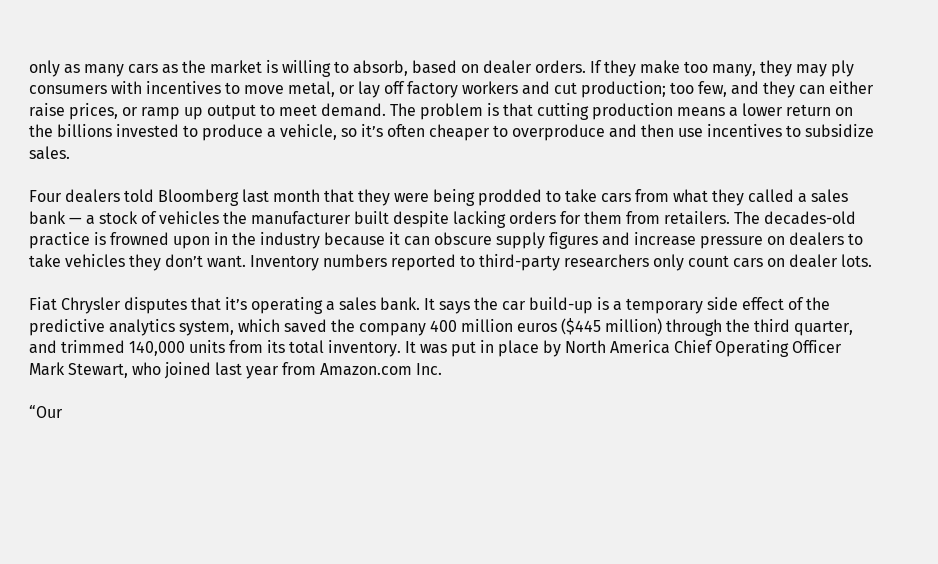only as many cars as the market is willing to absorb, based on dealer orders. If they make too many, they may ply consumers with incentives to move metal, or lay off factory workers and cut production; too few, and they can either raise prices, or ramp up output to meet demand. The problem is that cutting production means a lower return on the billions invested to produce a vehicle, so it’s often cheaper to overproduce and then use incentives to subsidize sales.

Four dealers told Bloomberg last month that they were being prodded to take cars from what they called a sales bank — a stock of vehicles the manufacturer built despite lacking orders for them from retailers. The decades-old practice is frowned upon in the industry because it can obscure supply figures and increase pressure on dealers to take vehicles they don’t want. Inventory numbers reported to third-party researchers only count cars on dealer lots.

Fiat Chrysler disputes that it’s operating a sales bank. It says the car build-up is a temporary side effect of the predictive analytics system, which saved the company 400 million euros ($445 million) through the third quarter, and trimmed 140,000 units from its total inventory. It was put in place by North America Chief Operating Officer Mark Stewart, who joined last year from Amazon.com Inc.

“Our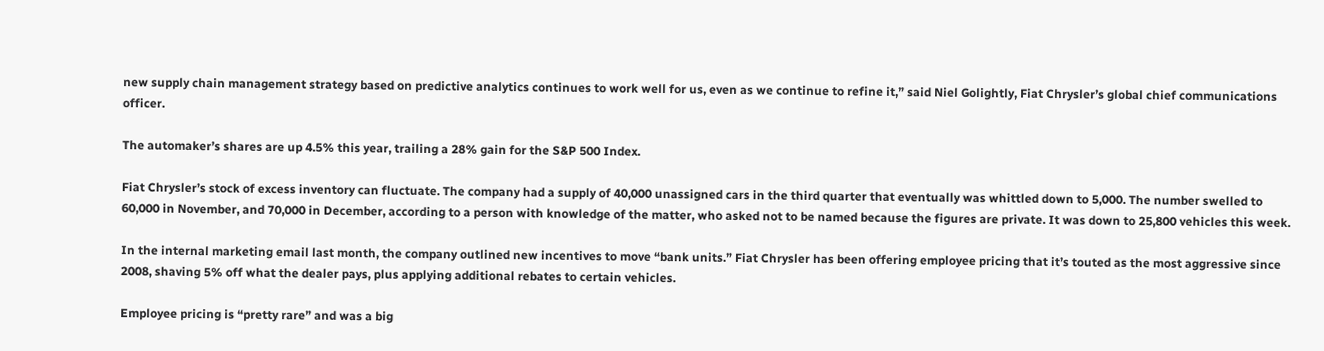new supply chain management strategy based on predictive analytics continues to work well for us, even as we continue to refine it,” said Niel Golightly, Fiat Chrysler’s global chief communications officer.

The automaker’s shares are up 4.5% this year, trailing a 28% gain for the S&P 500 Index.

Fiat Chrysler’s stock of excess inventory can fluctuate. The company had a supply of 40,000 unassigned cars in the third quarter that eventually was whittled down to 5,000. The number swelled to 60,000 in November, and 70,000 in December, according to a person with knowledge of the matter, who asked not to be named because the figures are private. It was down to 25,800 vehicles this week.

In the internal marketing email last month, the company outlined new incentives to move “bank units.” Fiat Chrysler has been offering employee pricing that it’s touted as the most aggressive since 2008, shaving 5% off what the dealer pays, plus applying additional rebates to certain vehicles.

Employee pricing is “pretty rare” and was a big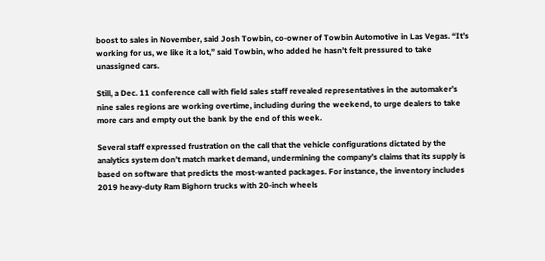boost to sales in November, said Josh Towbin, co-owner of Towbin Automotive in Las Vegas. “It’s working for us, we like it a lot,” said Towbin, who added he hasn’t felt pressured to take unassigned cars.

Still, a Dec. 11 conference call with field sales staff revealed representatives in the automaker’s nine sales regions are working overtime, including during the weekend, to urge dealers to take more cars and empty out the bank by the end of this week.

Several staff expressed frustration on the call that the vehicle configurations dictated by the analytics system don’t match market demand, undermining the company’s claims that its supply is based on software that predicts the most-wanted packages. For instance, the inventory includes 2019 heavy-duty Ram Bighorn trucks with 20-inch wheels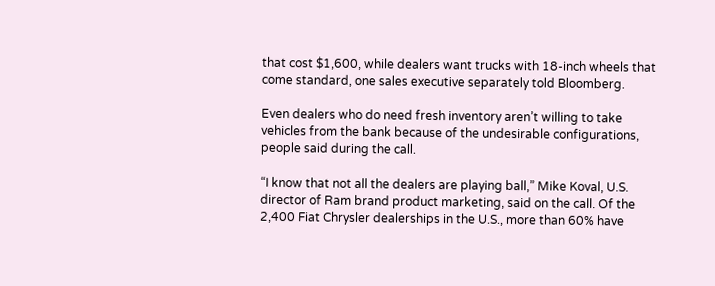that cost $1,600, while dealers want trucks with 18-inch wheels that come standard, one sales executive separately told Bloomberg.

Even dealers who do need fresh inventory aren’t willing to take vehicles from the bank because of the undesirable configurations, people said during the call.

“I know that not all the dealers are playing ball,” Mike Koval, U.S. director of Ram brand product marketing, said on the call. Of the 2,400 Fiat Chrysler dealerships in the U.S., more than 60% have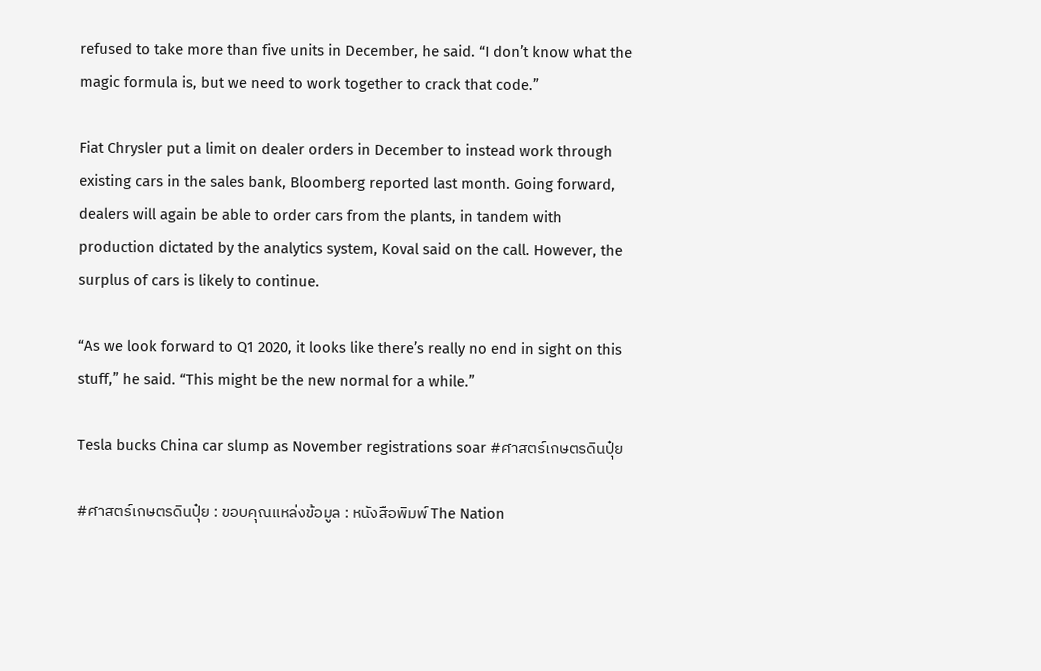refused to take more than five units in December, he said. “I don’t know what the magic formula is, but we need to work together to crack that code.”

Fiat Chrysler put a limit on dealer orders in December to instead work through existing cars in the sales bank, Bloomberg reported last month. Going forward, dealers will again be able to order cars from the plants, in tandem with production dictated by the analytics system, Koval said on the call. However, the surplus of cars is likely to continue.

“As we look forward to Q1 2020, it looks like there’s really no end in sight on this stuff,” he said. “This might be the new normal for a while.”

Tesla bucks China car slump as November registrations soar #ศาสตร์เกษตรดินปุ๋ย

#ศาสตร์เกษตรดินปุ๋ย : ขอบคุณแหล่งข้อมูล : หนังสือพิมพ์ The Nation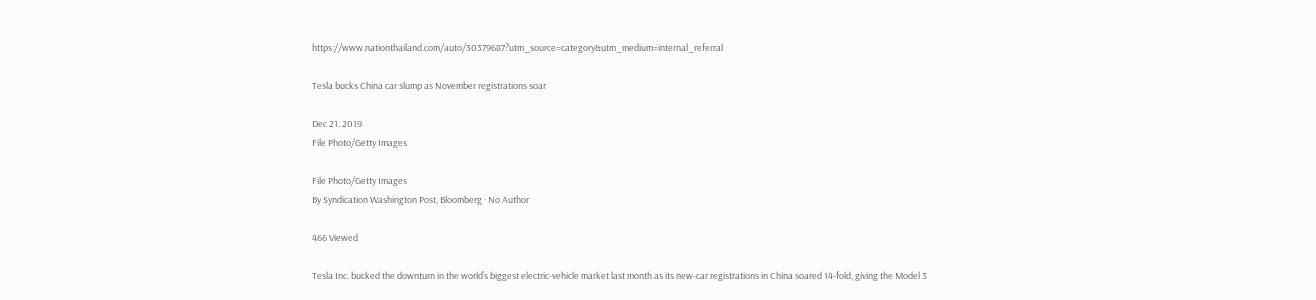https://www.nationthailand.com/auto/30379687?utm_source=category&utm_medium=internal_referral

Tesla bucks China car slump as November registrations soar

Dec 21. 2019
File Photo/Getty Images

File Photo/Getty Images
By Syndication Washington Post, Bloomberg · No Author

466 Viewed

Tesla Inc. bucked the downturn in the world’s biggest electric-vehicle market last month as its new-car registrations in China soared 14-fold, giving the Model 3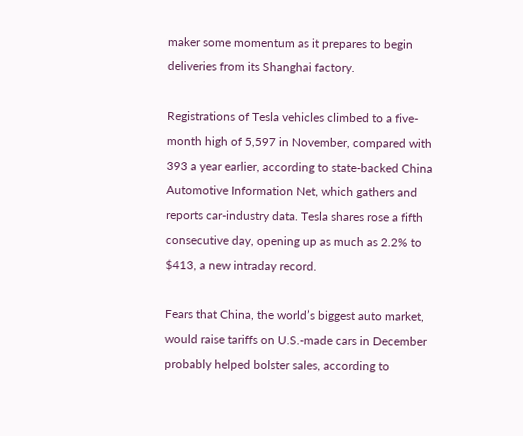maker some momentum as it prepares to begin deliveries from its Shanghai factory.

Registrations of Tesla vehicles climbed to a five-month high of 5,597 in November, compared with 393 a year earlier, according to state-backed China Automotive Information Net, which gathers and reports car-industry data. Tesla shares rose a fifth consecutive day, opening up as much as 2.2% to $413, a new intraday record.

Fears that China, the world’s biggest auto market, would raise tariffs on U.S.-made cars in December probably helped bolster sales, according to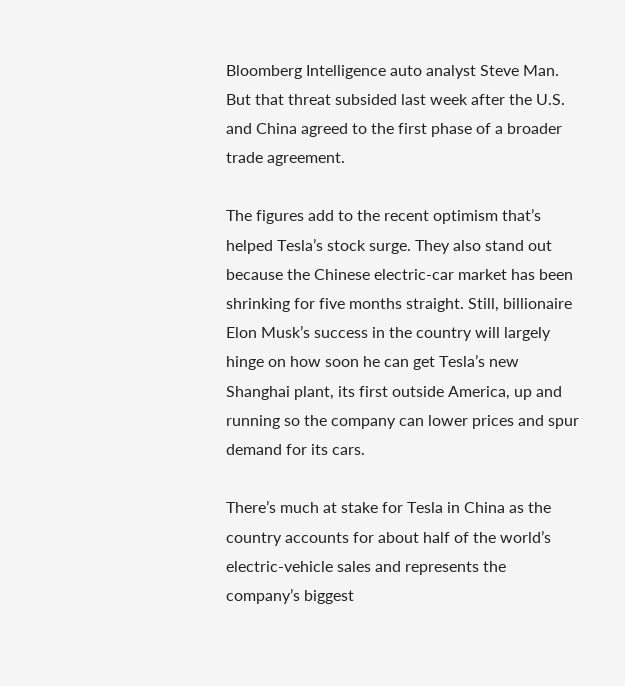Bloomberg Intelligence auto analyst Steve Man. But that threat subsided last week after the U.S. and China agreed to the first phase of a broader trade agreement.

The figures add to the recent optimism that’s helped Tesla’s stock surge. They also stand out because the Chinese electric-car market has been shrinking for five months straight. Still, billionaire Elon Musk’s success in the country will largely hinge on how soon he can get Tesla’s new Shanghai plant, its first outside America, up and running so the company can lower prices and spur demand for its cars.

There’s much at stake for Tesla in China as the country accounts for about half of the world’s electric-vehicle sales and represents the company’s biggest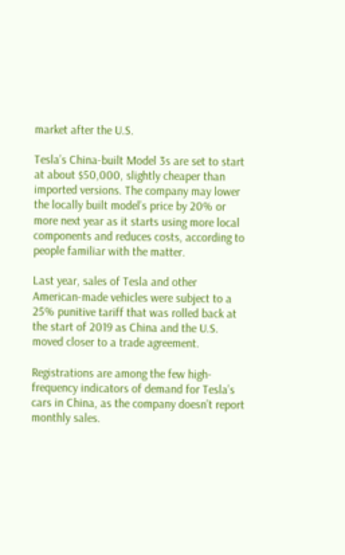market after the U.S.

Tesla’s China-built Model 3s are set to start at about $50,000, slightly cheaper than imported versions. The company may lower the locally built model’s price by 20% or more next year as it starts using more local components and reduces costs, according to people familiar with the matter.

Last year, sales of Tesla and other American-made vehicles were subject to a 25% punitive tariff that was rolled back at the start of 2019 as China and the U.S. moved closer to a trade agreement.

Registrations are among the few high-frequency indicators of demand for Tesla’s cars in China, as the company doesn’t report monthly sales.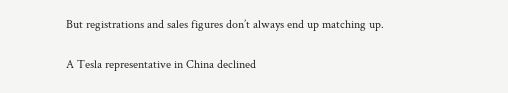But registrations and sales figures don’t always end up matching up.

A Tesla representative in China declined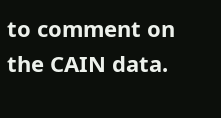to comment on the CAIN data.